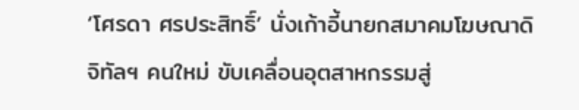‘โศรดา ศรประสิทธิ์’ นั่งเก้าอี้นายกสมาคมโฆษณาดิจิทัลฯ คนใหม่ ขับเคลื่อนอุตสาหกรรมสู่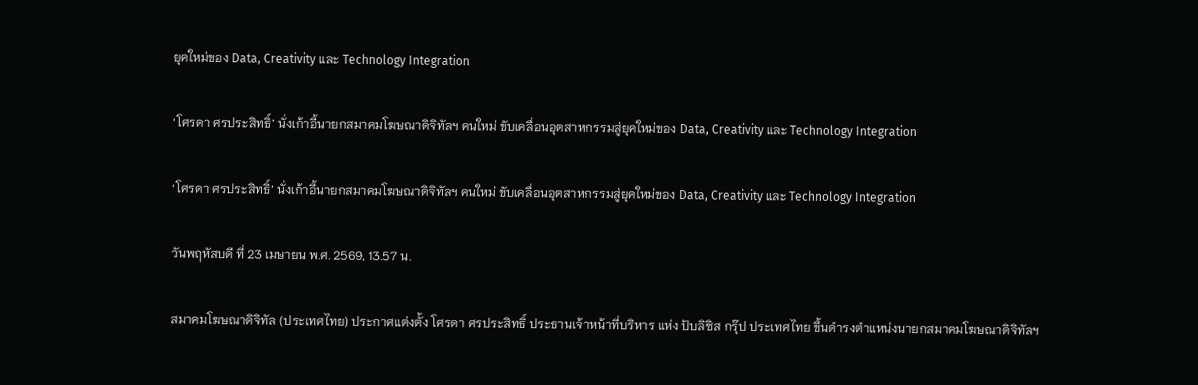ยุคใหม่ของ Data, Creativity และ Technology Integration

‘โศรดา ศรประสิทธิ์’ นั่งเก้าอี้นายกสมาคมโฆษณาดิจิทัลฯ คนใหม่ ขับเคลื่อนอุตสาหกรรมสู่ยุคใหม่ของ Data, Creativity และ Technology Integration

‘โศรดา ศรประสิทธิ์’ นั่งเก้าอี้นายกสมาคมโฆษณาดิจิทัลฯ คนใหม่ ขับเคลื่อนอุตสาหกรรมสู่ยุคใหม่ของ Data, Creativity และ Technology Integration

วันพฤหัสบดี ที่ 23 เมษายน พ.ศ. 2569, 13.57 น.

สมาคมโฆษณาดิจิทัล (ประเทศไทย) ประกาศแต่งตั้ง โศรดา ศรประสิทธิ์ ประธานเจ้าหน้าที่บริหาร แห่ง ปับลิซิส กรุ๊ป ประเทศไทย ขึ้นดำรงตำแหน่งนายกสมาคมโฆษณาดิจิทัลฯ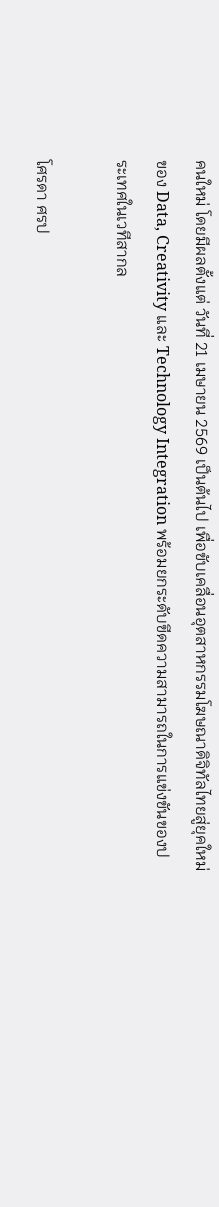คนใหม่ โดยมีผลตั้งแต่ วันที่ 21 เมษายน 2569 เป็นต้นไป เพื่อขับเคลื่อนอุตสาหกรรมโฆษณาดิจิทัลไทยสู่ยุคใหม่ของ Data, Creativity และ Technology Integration พร้อมยกระดับขีดความสามารถในการแข่งขันของประเทศในเวทีสากล

โศรดา ศรป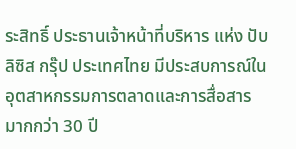ระสิทธิ์ ประธานเจ้าหน้าที่บริหาร แห่ง ปับลิซิส กรุ๊ป ประเทศไทย มีประสบการณ์ในอุตสาหกรรมการตลาดและการสื่อสารมากกว่า 30 ปี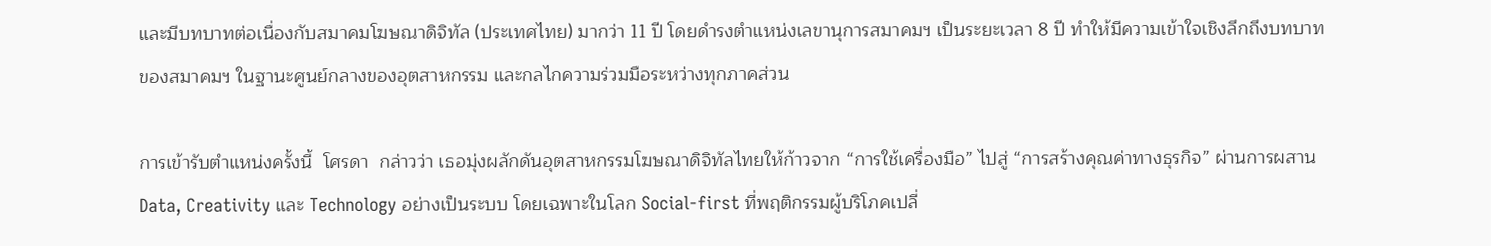และมีบทบาทต่อเนื่องกับสมาคมโฆษณาดิจิทัล (ประเทศไทย) มากว่า 11 ปี โดยดำรงตำแหน่งเลขานุการสมาคมฯ เป็นระยะเวลา 8 ปี ทำให้มีความเข้าใจเชิงลึกถึงบทบาทของสมาคมฯ ในฐานะศูนย์กลางของอุตสาหกรรม และกลไกความร่วมมือระหว่างทุกภาคส่วน

การเข้ารับตำแหน่งครั้งนี้  โศรดา  กล่าวว่า เธอมุ่งผลักดันอุตสาหกรรมโฆษณาดิจิทัลไทยให้ก้าวจาก “การใช้เครื่องมือ” ไปสู่ “การสร้างคุณค่าทางธุรกิจ” ผ่านการผสาน Data, Creativity และ Technology อย่างเป็นระบบ โดยเฉพาะในโลก Social-first ที่พฤติกรรมผู้บริโภคเปลี่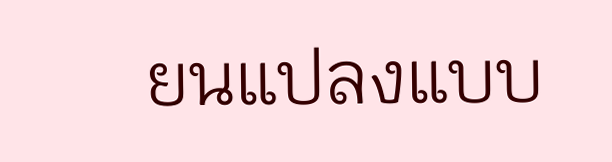ยนแปลงแบบ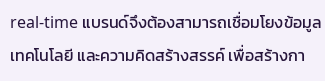real-time แบรนด์จึงต้องสามารถเชื่อมโยงข้อมูล เทคโนโลยี และความคิดสร้างสรรค์ เพื่อสร้างกา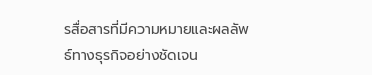รสื่อสารที่มีความหมายและผลลัพธ์ทางธุรกิจอย่างชัดเจน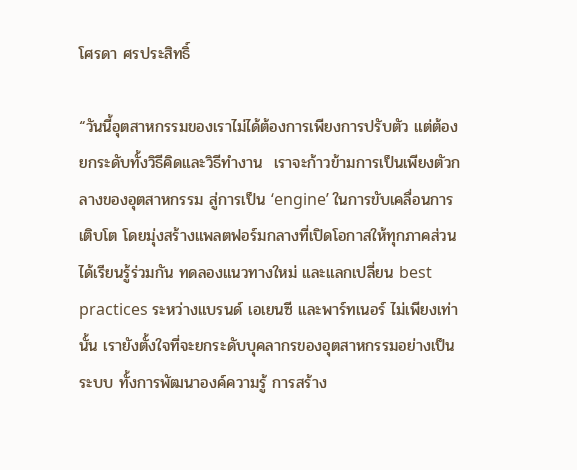โศรดา ศรประสิทธิ์

“วันนี้อุตสาหกรรมของเราไม่ได้ต้องการเพียงการปรับตัว แต่ต้องยกระดับทั้งวิธีคิดและวิธีทำงาน  เราจะก้าวข้ามการเป็นเพียงตัวกลางของอุตสาหกรรม สู่การเป็น ‘engine’ ในการขับเคลื่อนการเติบโต โดยมุ่งสร้างแพลตฟอร์มกลางที่เปิดโอกาสให้ทุกภาคส่วนได้เรียนรู้ร่วมกัน ทดลองแนวทางใหม่ และแลกเปลี่ยน best practices ระหว่างแบรนด์ เอเยนซี และพาร์ทเนอร์ ไม่เพียงเท่านั้น เรายังตั้งใจที่จะยกระดับบุคลากรของอุตสาหกรรมอย่างเป็นระบบ ทั้งการพัฒนาองค์ความรู้ การสร้าง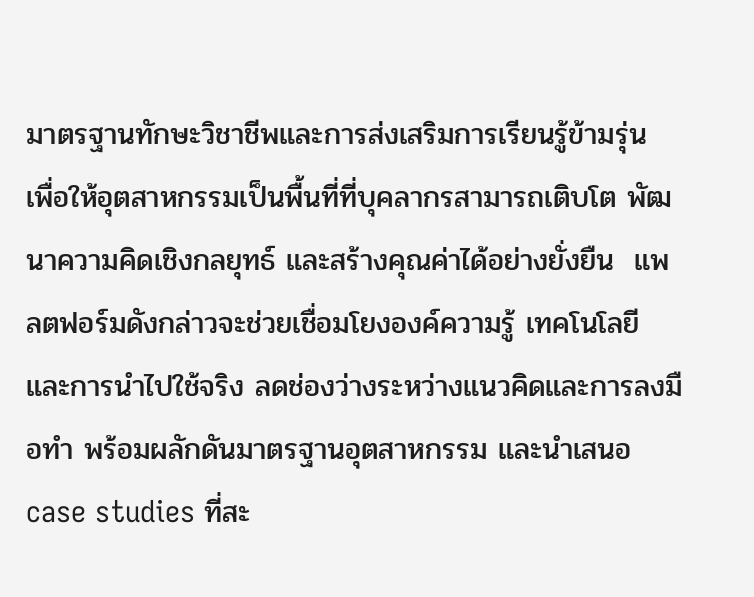มาตรฐานทักษะวิชาชีพและการส่งเสริมการเรียนรู้ข้ามรุ่น เพื่อให้อุตสาหกรรมเป็นพื้นที่ที่บุคลากรสามารถเติบโต พัฒนาความคิดเชิงกลยุทธ์ และสร้างคุณค่าได้อย่างยั่งยืน  แพลตฟอร์มดังกล่าวจะช่วยเชื่อมโยงองค์ความรู้ เทคโนโลยี และการนำไปใช้จริง ลดช่องว่างระหว่างแนวคิดและการลงมือทำ พร้อมผลักดันมาตรฐานอุตสาหกรรม และนำเสนอ case studies ที่สะ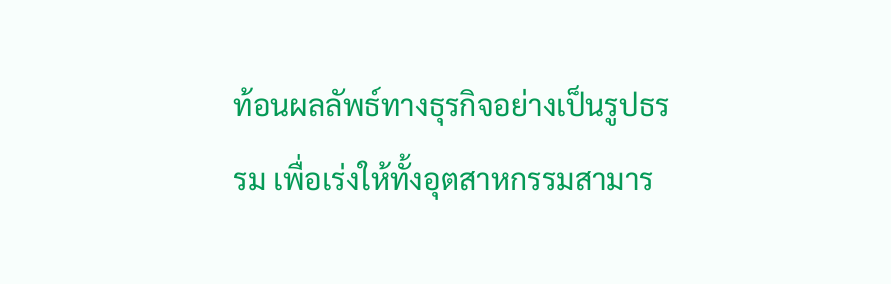ท้อนผลลัพธ์ทางธุรกิจอย่างเป็นรูปธรรม เพื่อเร่งให้ทั้งอุตสาหกรรมสามาร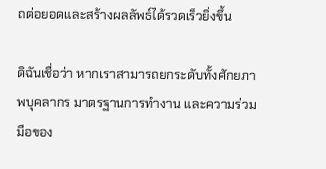ถต่อยอดและสร้างผลลัพธ์ได้รวดเร็วยิ่งขึ้น

ดิฉันเชื่อว่า หากเราสามารถยกระดับทั้งศักยภาพบุคลากร มาตรฐานการทำงาน และความร่วมมือของ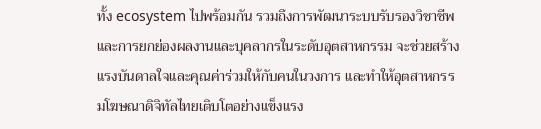ทั้ง ecosystem ไปพร้อมกัน รวมถึงการพัฒนาระบบรับรองวิชาชีพ และการยกย่องผลงานและบุคลากรในระดับอุตสาหกรรม จะช่วยสร้างแรงบันดาลใจและคุณค่าร่วมให้กับคนในวงการ และทำให้อุตสาหกรรมโฆษณาดิจิทัลไทยเติบโตอย่างแข็งแรง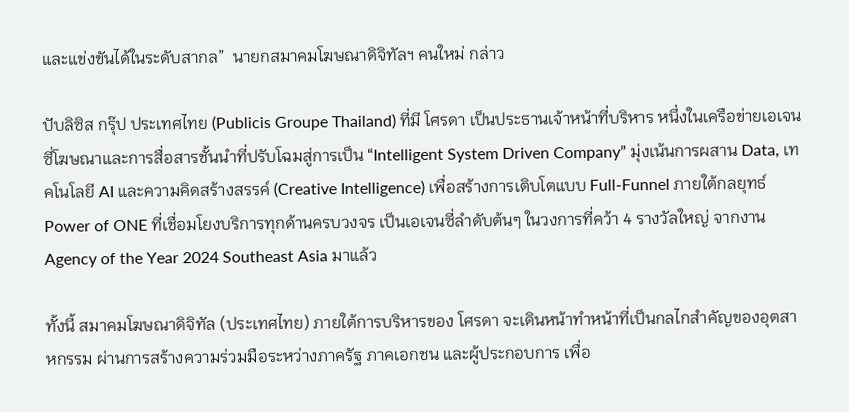และแข่งขันได้ในระดับสากล”  นายกสมาคมโฆษณาดิจิทัลฯ คนใหม่ กล่าว

ปับลิซิส กรุ๊ป ประเทศไทย (Publicis Groupe Thailand) ที่มี โศรดา เป็นประธานเจ้าหน้าที่บริหาร หนึ่งในเครือข่ายเอเจนซี่โฆษณาและการสื่อสารชั้นนำที่ปรับโฉมสู่การเป็น “Intelligent System Driven Company” มุ่งเน้นการผสาน Data, เทคโนโลยี AI และความคิดสร้างสรรค์ (Creative Intelligence) เพื่อสร้างการเติบโตแบบ Full-Funnel ภายใต้กลยุทธ์ Power of ONE ที่เชื่อมโยงบริการทุกด้านครบวงจร เป็นเอเจนซี่ลำดับต้นๆ ในวงการที่คว้า 4 รางวัลใหญ่ จากงาน Agency of the Year 2024 Southeast Asia มาแล้ว

ทั้งนี้ สมาคมโฆษณาดิจิทัล (ประเทศไทย) ภายใต้การบริหารของ โศรดา จะเดินหน้าทำหน้าที่เป็นกลไกสำคัญของอุตสาหกรรม ผ่านการสร้างความร่วมมือระหว่างภาครัฐ ภาคเอกชน และผู้ประกอบการ เพื่อ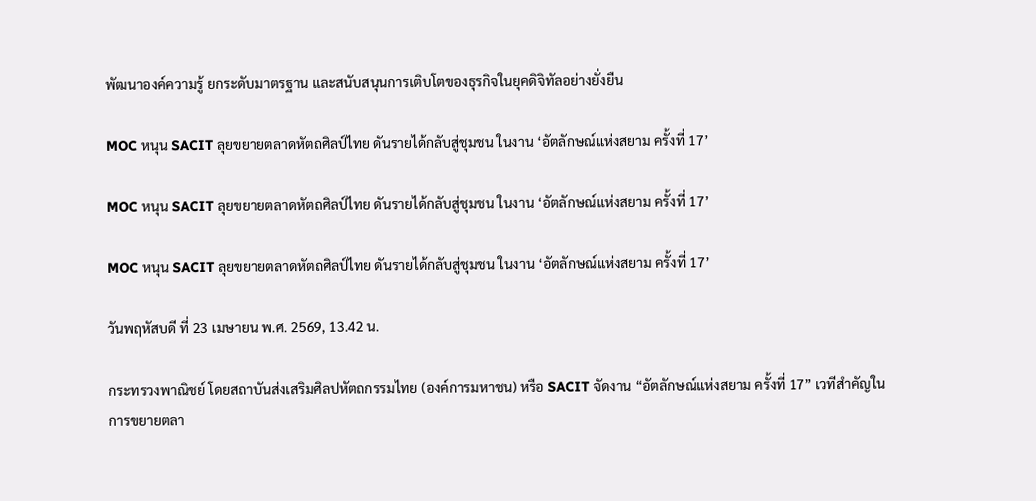พัฒนาองค์ความรู้ ยกระดับมาตรฐาน และสนับสนุนการเติบโตของธุรกิจในยุคดิจิทัลอย่างยั่งยืน

MOC หนุน SACIT ลุยขยายตลาดหัตถศิลป์ไทย ดันรายได้กลับสู่ชุมชน ในงาน ‘อัตลักษณ์แห่งสยาม ครั้งที่ 17’

MOC หนุน SACIT ลุยขยายตลาดหัตถศิลป์ไทย ดันรายได้กลับสู่ชุมชน ในงาน ‘อัตลักษณ์แห่งสยาม ครั้งที่ 17’

MOC หนุน SACIT ลุยขยายตลาดหัตถศิลป์ไทย ดันรายได้กลับสู่ชุมชน ในงาน ‘อัตลักษณ์แห่งสยาม ครั้งที่ 17’

วันพฤหัสบดี ที่ 23 เมษายน พ.ศ. 2569, 13.42 น.

กระทรวงพาณิชย์ โดยสถาบันส่งเสริมศิลปหัตถกรรมไทย (องค์การมหาชน) หรือ SACIT จัดงาน “อัตลักษณ์แห่งสยาม ครั้งที่ 17” เวทีสำคัญในการขยายตลา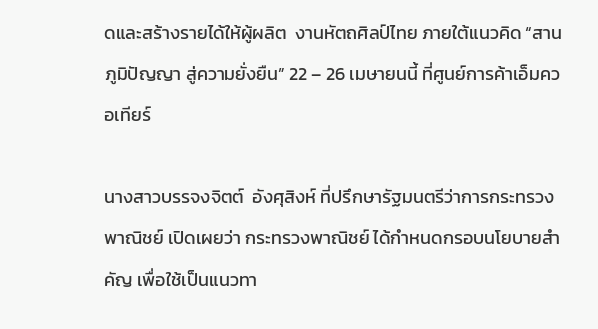ดและสร้างรายได้ให้ผู้ผลิต  งานหัตถศิลป์ไทย ภายใต้แนวคิด “สานภูมิปัญญา สู่ความยั่งยืน” 22 – 26 เมษายนนี้ ที่ศูนย์การค้าเอ็มควอเทียร์

นางสาวบรรจงจิตต์  อังศุสิงห์ ที่ปรึกษารัฐมนตรีว่าการกระทรวงพาณิชย์ เปิดเผยว่า กระทรวงพาณิชย์ ได้กำหนดกรอบนโยบายสำคัญ เพื่อใช้เป็นแนวทา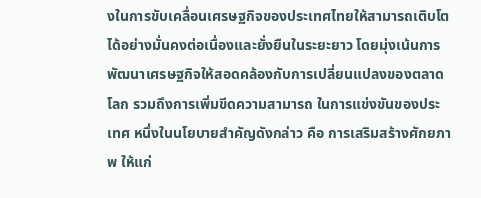งในการขับเคลื่อนเศรษฐกิจของประเทศไทยให้สามารถเติบโตได้อย่างมั่นคงต่อเนื่องและยั่งยืนในระยะยาว โดยมุ่งเน้นการพัฒนาเศรษฐกิจให้สอดคล้องกับการเปลี่ยนแปลงของตลาดโลก รวมถึงการเพิ่มขีดความสามารถ ในการแข่งขันของประเทศ หนึ่งในนโยบายสำคัญดังกล่าว คือ การเสริมสร้างศักยภาพ ให้แก่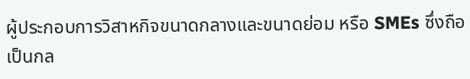ผู้ประกอบการวิสาหกิจขนาดกลางและขนาดย่อม หรือ SMEs ซึ่งถือเป็นกล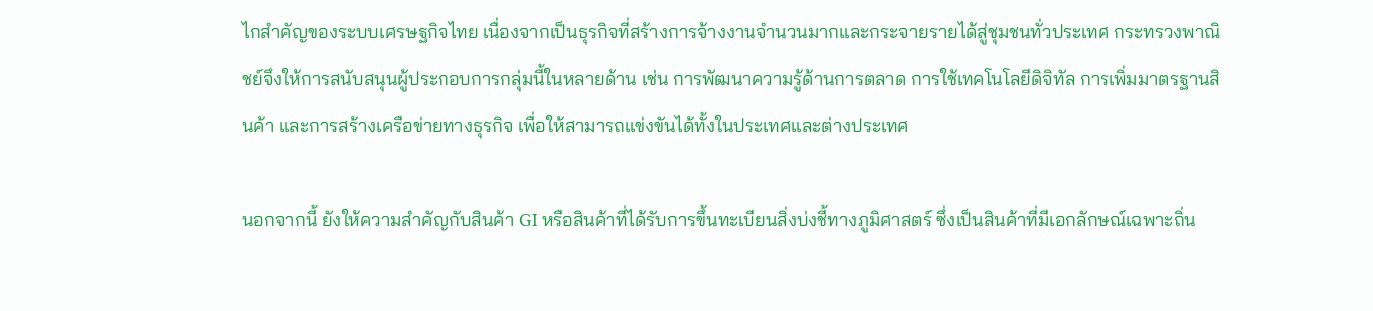ไกสำคัญของระบบเศรษฐกิจไทย เนื่องจากเป็นธุรกิจที่สร้างการจ้างงานจำนวนมากและกระจายรายได้สู่ชุมชนทั่วประเทศ กระทรวงพาณิชย์จึงให้การสนับสนุนผู้ประกอบการกลุ่มนี้ในหลายด้าน เช่น การพัฒนาความรู้ด้านการตลาด การใช้เทคโนโลยีดิจิทัล การเพิ่มมาตรฐานสินค้า และการสร้างเครือข่ายทางธุรกิจ เพื่อให้สามารถแข่งขันได้ทั้งในประเทศและต่างประเทศ

นอกจากนี้ ยังให้ความสำคัญกับสินค้า GI หรือสินค้าที่ได้รับการขึ้นทะเบียนสิ่งบ่งชี้ทางภูมิศาสตร์ ซึ่งเป็นสินค้าที่มีเอกลักษณ์เฉพาะถิ่น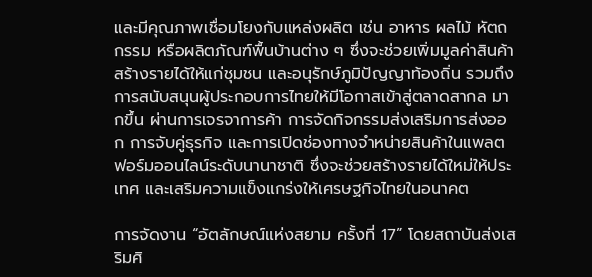และมีคุณภาพเชื่อมโยงกับแหล่งผลิต เช่น อาหาร ผลไม้ หัตถกรรม หรือผลิตภัณฑ์พื้นบ้านต่าง ๆ ซึ่งจะช่วยเพิ่มมูลค่าสินค้า สร้างรายได้ให้แก่ชุมชน และอนุรักษ์ภูมิปัญญาท้องถิ่น รวมถึงการสนับสนุนผู้ประกอบการไทยให้มีโอกาสเข้าสู่ตลาดสากล มากขึ้น ผ่านการเจรจาการค้า การจัดกิจกรรมส่งเสริมการส่งออก การจับคู่ธุรกิจ และการเปิดช่องทางจำหน่ายสินค้าในแพลตฟอร์มออนไลน์ระดับนานาชาติ ซึ่งจะช่วยสร้างรายได้ใหม่ให้ประเทศ และเสริมความแข็งแกร่งให้เศรษฐกิจไทยในอนาคต

การจัดงาน “อัตลักษณ์แห่งสยาม ครั้งที่ 17” โดยสถาบันส่งเสริมศิ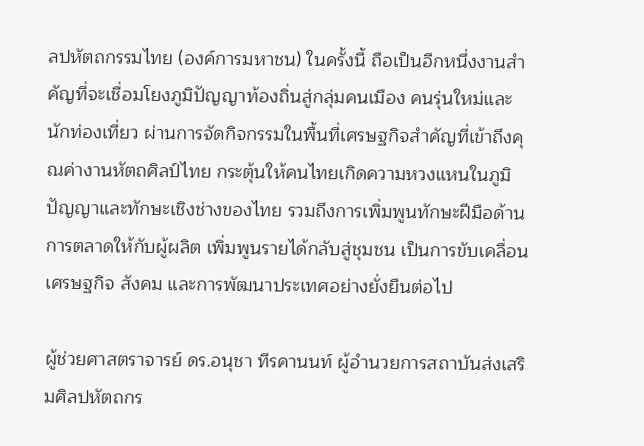ลปหัตถกรรมไทย (องค์การมหาชน) ในครั้งนี้ ถือเป็นอีกหนึ่งงานสำคัญที่จะเชื่อมโยงภูมิปัญญาท้องถิ่นสู่กลุ่มคนเมือง คนรุ่นใหม่และนักท่องเที่ยว ผ่านการจัดกิจกรรมในพื้นที่เศรษฐกิจสำคัญที่เข้าถึงคุณค่างานหัตถศิลป์ไทย กระตุ้นให้คนไทยเกิดความหวงแหนในภูมิปัญญาและทักษะเชิงช่างของไทย รวมถึงการเพิ่มพูนทักษะฝีมือด้านการตลาดให้กับผู้ผลิต เพิ่มพูนรายได้กลับสู่ชุมชน เป็นการขับเคลื่อนเศรษฐกิจ สังคม และการพัฒนาประเทศอย่างยั่งยืนต่อไป

ผู้ช่วยศาสตราจารย์ ดร.อนุชา ทีรคานนท์ ผู้อำนวยการสถาบันส่งเสริมศิลปหัตถกร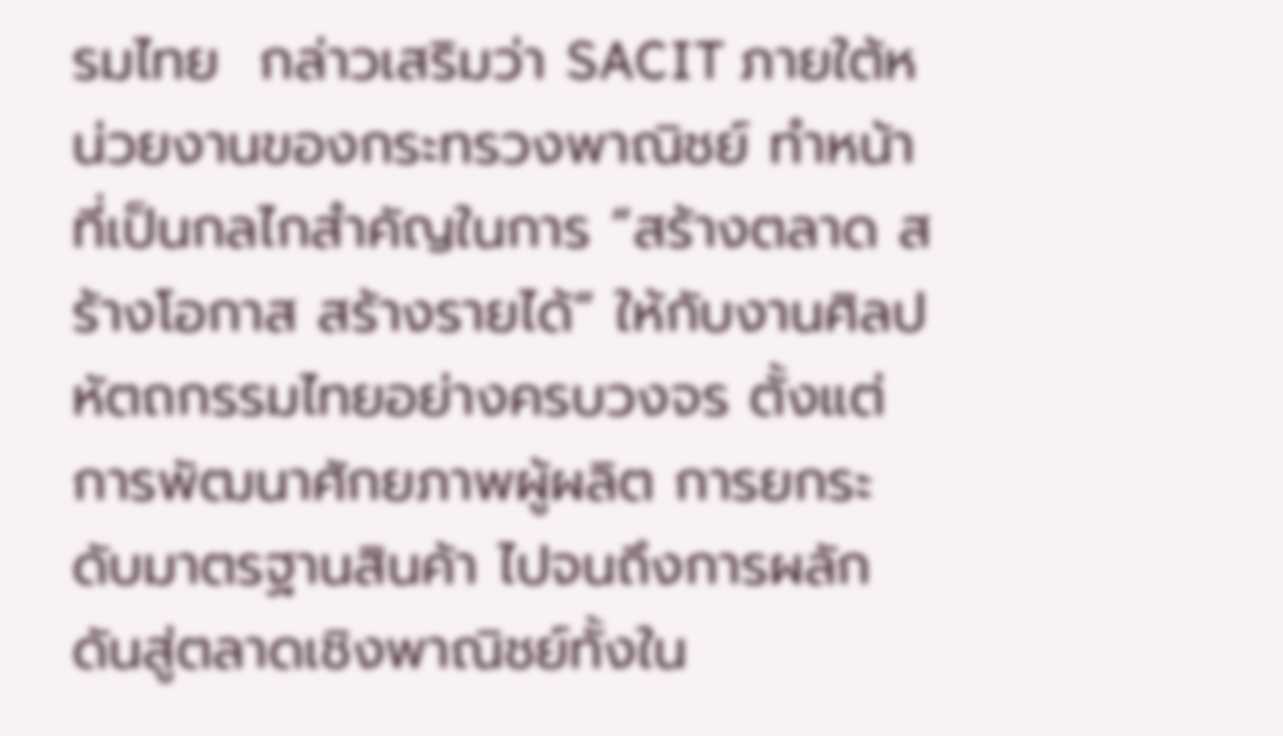รมไทย  กล่าวเสริมว่า SACIT ภายใต้หน่วยงานของกระทรวงพาณิชย์ ทำหน้าที่เป็นกลไกสำคัญในการ “สร้างตลาด สร้างโอกาส สร้างรายได้” ให้กับงานศิลปหัตถกรรมไทยอย่างครบวงจร ตั้งแต่การพัฒนาศักยภาพผู้ผลิต การยกระดับมาตรฐานสินค้า ไปจนถึงการผลักดันสู่ตลาดเชิงพาณิชย์ทั้งใน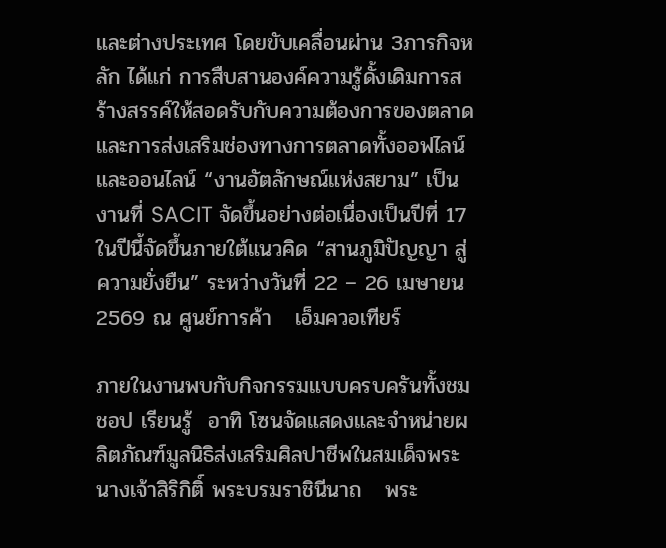และต่างประเทศ โดยขับเคลื่อนผ่าน 3ภารกิจหลัก ได้แก่ การสืบสานองค์ความรู้ดั้งเดิมการสร้างสรรค์ให้สอดรับกับความต้องการของตลาด และการส่งเสริมช่องทางการตลาดทั้งออฟไลน์  และออนไลน์ “งานอัตลักษณ์แห่งสยาม” เป็นงานที่ SACIT จัดขึ้นอย่างต่อเนื่องเป็นปีที่ 17 ในปีนี้จัดขึ้นภายใต้แนวคิด “สานภูมิปัญญา สู่ความยั่งยืน” ระหว่างวันที่ 22 – 26 เมษายน 2569 ณ ศูนย์การค้า   เอ็มควอเทียร์

ภายในงานพบกับกิจกรรมแบบครบครันทั้งชม ชอป เรียนรู้  อาทิ โซนจัดแสดงและจำหน่ายผลิตภัณฑ์มูลนิธิส่งเสริมศิลปาชีพในสมเด็จพระนางเจ้าสิริกิติ์ พระบรมราชินีนาถ   พระ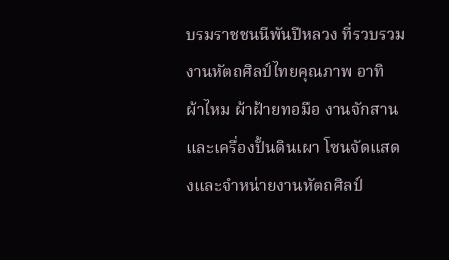บรมราชชนนีพันปีหลวง ที่รวบรวมงานหัตถศิลป์ไทยคุณภาพ อาทิ ผ้าไหม ผ้าฝ้ายทอมือ งานจักสาน และเครื่องปั้นดินเผา โซนจัดแสดงและจำหน่ายงานหัตถศิลป์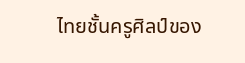ไทยชั้นครูศิลป์ของ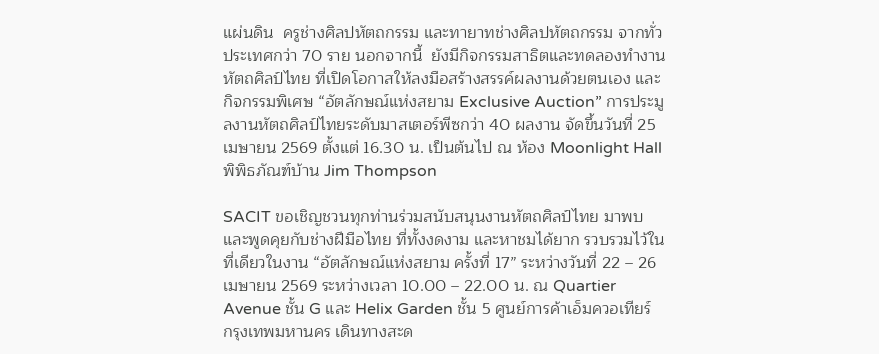แผ่นดิน  ครูช่างศิลปหัตถกรรม และทายาทช่างศิลปหัตถกรรม จากทั่วประเทศกว่า 70 ราย นอกจากนี้  ยังมีกิจกรรมสาธิตและทดลองทำงานหัตถศิลป์ไทย ที่เปิดโอกาสให้ลงมือสร้างสรรค์ผลงานด้วยตนเอง และกิจกรรมพิเศษ “อัตลักษณ์แห่งสยาม Exclusive Auction” การประมูลงานหัตถศิลป์ไทยระดับมาสเตอร์พีซกว่า 40 ผลงาน จัดขึ้นวันที่ 25 เมษายน 2569 ตั้งแต่ 16.30 น. เป็นต้นไป ณ ห้อง Moonlight Hall พิพิธภัณฑ์บ้าน Jim Thompson

SACIT ขอเชิญชวนทุกท่านร่วมสนับสนุนงานหัตถศิลป์ไทย มาพบและพูดคุยกับช่างฝีมือไทย ที่ทั้งงดงาม และหาชมได้ยาก รวบรวมไว้ในที่เดียวในงาน “อัตลักษณ์แห่งสยาม ครั้งที่ 17” ระหว่างวันที่ 22 – 26 เมษายน 2569 ระหว่างเวลา 10.00 – 22.00 น. ณ Quartier Avenue ชั้น G และ Helix Garden ชั้น 5 ศูนย์การค้าเอ็มควอเทียร์ กรุงเทพมหานคร เดินทางสะด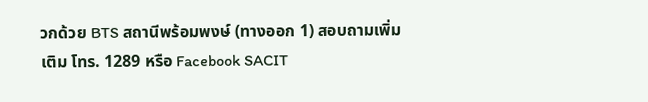วกด้วย BTS สถานีพร้อมพงษ์ (ทางออก 1) สอบถามเพิ่มเติม โทร. 1289 หรือ Facebook SACIT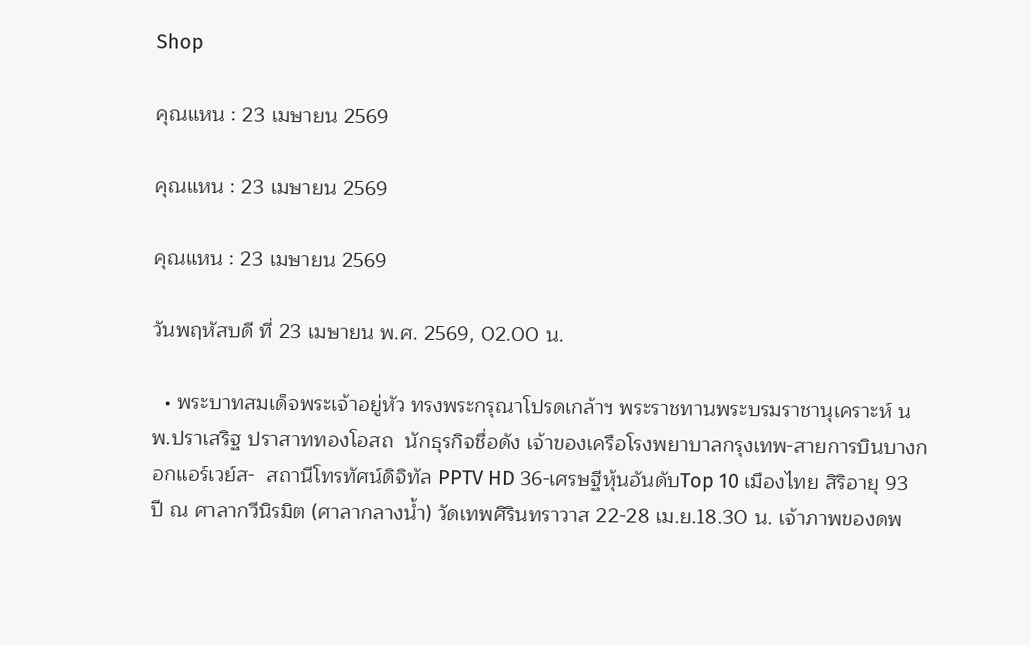Shop

คุณแหน : 23 เมษายน 2569

คุณแหน : 23 เมษายน 2569

คุณแหน : 23 เมษายน 2569

วันพฤหัสบดี ที่ 23 เมษายน พ.ศ. 2569, 02.00 น.

  • พระบาทสมเด็จพระเจ้าอยู่หัว ทรงพระกรุณาโปรดเกล้าฯ พระราชทานพระบรมราชานุเคราะห์ นพ.ปราเสริฐ ปราสาททองโอสถ  นักธุรกิจชื่อดัง เจ้าของเครือโรงพยาบาลกรุงเทพ-สายการบินบางกอกแอร์เวย์ส-  สถานีโทรทัศน์ดิจิทัล PPTV HD 36-เศรษฐีหุ้นอันดับTop 10 เมืองไทย สิริอายุ 93 ปี ณ ศาลากวีนิรมิต (ศาลากลางน้ำ) วัดเทพศิรินทราวาส 22-28 เม.ย.18.30 น. เจ้าภาพของดพ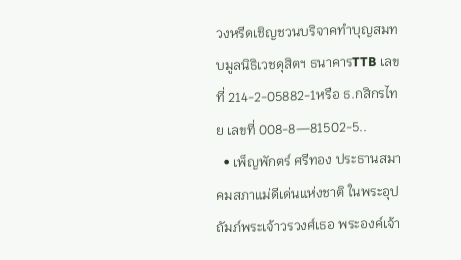วงหรีดเชิญชวนบริจาคทำบุญสมทบมูลนิธิเวชดุสิตฯ ธนาคารTTB เลขที่ 214-2-05882-1หรือ ธ.กสิกรไทย เลขที่ 008-8—81502-5..
  • เพ็ญพักตร์ ศรีทอง ประธานสมาคมสภาแม่ดีเด่นแห่งชาติ ในพระอุปถัมภ์พระเจ้าวรวงศ์เธอ พระองค์เจ้า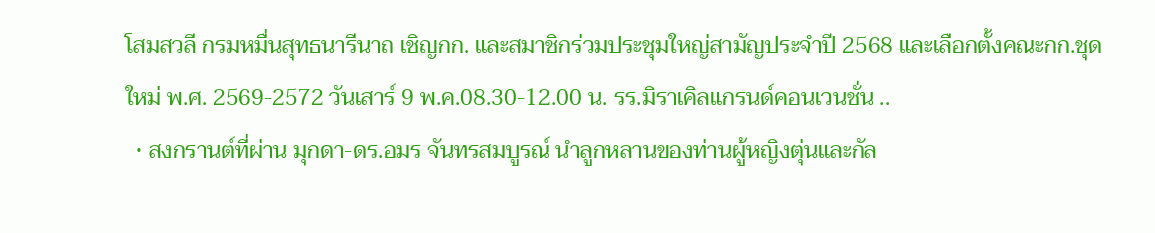โสมสวลี กรมหมื่นสุทธนารีนาถ เชิญกก. และสมาชิกร่วมประชุมใหญ่สามัญประจำปี 2568 และเลือกตั้งคณะกก.ชุดใหม่ พ.ศ. 2569-2572 วันเสาร์ 9 พ.ค.08.30-12.00 น. รร.มิราเคิลแกรนด์คอนเวนชั่น ..
  • สงกรานต์ที่ผ่าน มุกดา-ดร.อมร จันทรสมบูรณ์ นำลูกหลานของท่านผู้หญิงตุ่นและกัล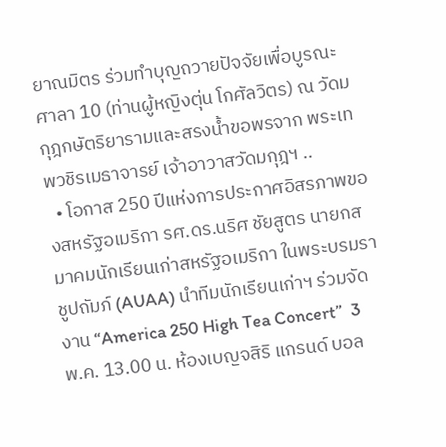ยาณมิตร ร่วมทำบุญถวายปัจจัยเพื่อบูรณะศาลา 10 (ท่านผู้หญิงตุ่น โกศัลวิตร) ณ วัดมกุฎกษัตริยารามและสรงน้ำขอพรจาก พระเทพวชิรเมธาจารย์ เจ้าอาวาสวัดมกุฎฯ ..
  • โอกาส 250 ปีแห่งการประกาศอิสรภาพของสหรัฐอเมริกา รศ.ดร.นริศ ชัยสูตร นายกสมาคมนักเรียนเก่าสหรัฐอเมริกา ในพระบรมราชูปถัมภ์ (AUAA) นำทีมนักเรียนเก่าฯ ร่วมจัดงาน “America 250 High Tea Concert”  3 พ.ค. 13.00 น. ห้องเบญจสิริ แกรนด์ บอล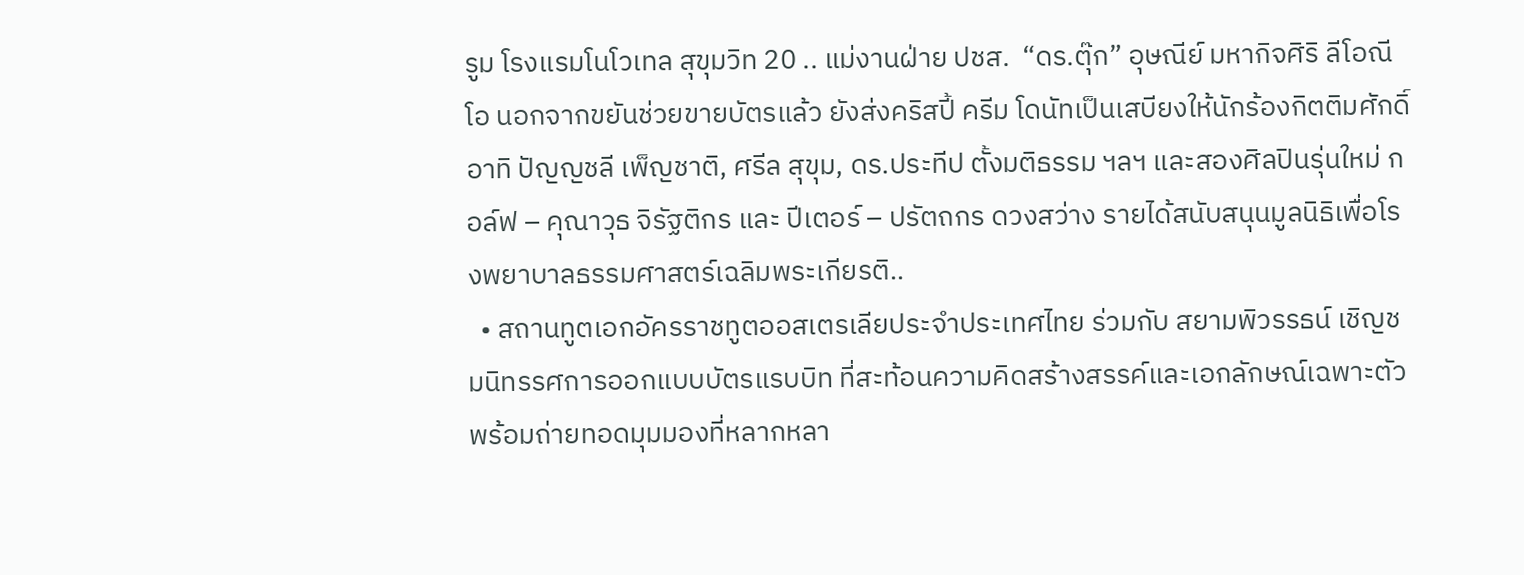รูม โรงแรมโนโวเทล สุขุมวิท 20 .. แม่งานฝ่าย ปชส.  “ดร.ตุ๊ก” อุษณีย์ มหากิจศิริ ลีโอณีโอ นอกจากขยันช่วยขายบัตรแล้ว ยังส่งคริสปี้ ครีม โดนัทเป็นเสบียงให้นักร้องกิตติมศักดิ์  อาทิ ปัญญชลี เพ็ญชาติ, ศรีล สุขุม, ดร.ประทีป ตั้งมติธรรม ฯลฯ และสองศิลปินรุ่นใหม่ กอล์ฟ – คุณาวุธ จิรัฐติกร และ ปีเตอร์ – ปรัตถกร ดวงสว่าง รายได้สนับสนุนมูลนิธิเพื่อโรงพยาบาลธรรมศาสตร์เฉลิมพระเกียรติ..
  • สถานทูตเอกอัครราชทูตออสเตรเลียประจำประเทศไทย ร่วมกับ สยามพิวรรธน์ เชิญชมนิทรรศการออกแบบบัตรแรบบิท ที่สะท้อนความคิดสร้างสรรค์และเอกลักษณ์เฉพาะตัว  พร้อมถ่ายทอดมุมมองที่หลากหลา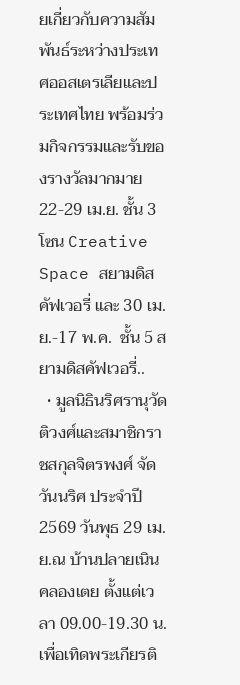ยเกี่ยวกับความสัมพันธ์ระหว่างประเทศออสเตรเลียและประเทศไทย พร้อมร่วมกิจกรรมและรับของรางวัลมากมาย  22-29 เม.ย. ชั้น 3 โซน Creative Space สยามดิสคัฟเวอรี่ และ 30 เม.ย.-17 พ.ค.  ชั้น 5 สยามดิสคัฟเวอรี่..
  • มูลนิธินริศรานุวัดติวงศ์และสมาชิกราชสกุลจิตรพงศ์ จัดวันนริศ ประจำปี 2569 วันพุธ 29 เม.ย.ณ บ้านปลายเนิน คลองเตย ตั้งแต่เวลา 09.00-19.30 น. เพื่อเทิดพระเกียรติ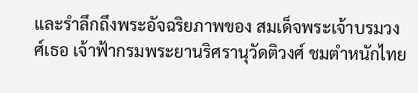และรำลึกถึงพระอัจฉริยภาพของ สมเด็จพระเจ้าบรมวงศ์เธอ เจ้าฟ้ากรมพระยานริศรานุวัดติวงศ์ ชมตำหนักไทย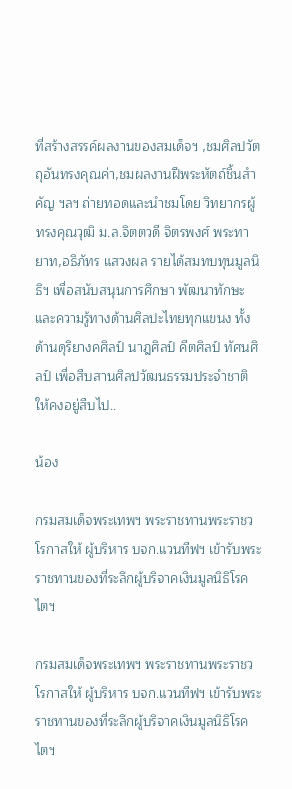ที่สร้างสรรค์ผลงานของสมเด็จฯ ,ชมศิลปวัตถุอันทรงคุณค่า,ชมผลงานฝีพระหัตถ์ชิ้นสำคัญ ฯลฯ ถ่ายทอดและนำชมโดย วิทยากรผู้ทรงคุณวุฒิ ม.ล.จิตตวดี จิตรพงศ์ พระทายาท,อธิภัทร แสวงผล รายได้สมทบทุนมูลนิธิฯ เพื่อสนับสนุนการศึกษา พัฒนาทักษะและความรู้ทางด้านศิลปะไทยทุกแขนง ทั้งด้านดุริยางคศิลป์ นาฎศิลป์ คีตศิลป์ ทัศนศิลป์ เพื่อสืบสานศิลปวัฒนธรรมประจำชาติให้คงอยู่สืบไป..

น้อง

กรมสมเด็จพระเทพฯ พระราชทานพระราชวโรกาสให้ ผู้บริหาร บจก.แวนทีฟฯ เข้ารับพระราชทานของที่ระลึกผู้บริจาคเงินมูลนิธิโรคไตฯ

กรมสมเด็จพระเทพฯ พระราชทานพระราชวโรกาสให้ ผู้บริหาร บจก.แวนทีฟฯ เข้ารับพระราชทานของที่ระลึกผู้บริจาคเงินมูลนิธิโรคไตฯ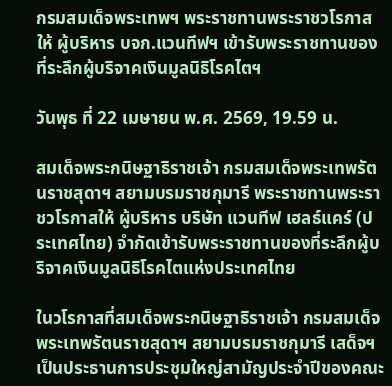กรมสมเด็จพระเทพฯ พระราชทานพระราชวโรกาสให้ ผู้บริหาร บจก.แวนทีฟฯ เข้ารับพระราชทานของที่ระลึกผู้บริจาคเงินมูลนิธิโรคไตฯ

วันพุธ ที่ 22 เมษายน พ.ศ. 2569, 19.59 น.

สมเด็จพระกนิษฐาธิราชเจ้า กรมสมเด็จพระเทพรัตนราชสุดาฯ สยามบรมราชกุมารี พระราชทานพระราชวโรกาสให้ ผู้บริหาร บริษัท แวนทีฟ เฮลธ์แคร์ (ประเทศไทย) จํากัดเข้ารับพระราชทานของที่ระลึกผู้บริจาคเงินมูลนิธิโรคไตแห่งประเทศไทย

ในวโรกาสที่สมเด็จพระกนิษฐาธิราชเจ้า กรมสมเด็จพระเทพรัตนราชสุดาฯ สยามบรมราชกุมารี เสด็จฯ เป็นประธานการประชุมใหญ่สามัญประจำปีของคณะ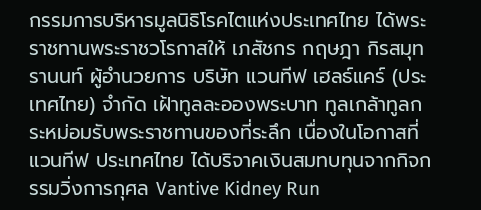กรรมการบริหารมูลนิธิโรคไตแห่งประเทศไทย ได้พระราชทานพระราชวโรกาสให้ เภสัชกร กฤษฎา กิรสมุทรานนท์ ผู้อำนวยการ บริษัท แวนทีฟ เฮลธ์แคร์ (ประเทศไทย) จำกัด เฝ้าทูลละอองพระบาท ทูลเกล้าทูลกระหม่อมรับพระราชทานของที่ระลึก เนื่องในโอกาสที่ แวนทีฟ ประเทศไทย ได้บริจาคเงินสมทบทุนจากกิจกรรมวิ่งการกุศล Vantive Kidney Run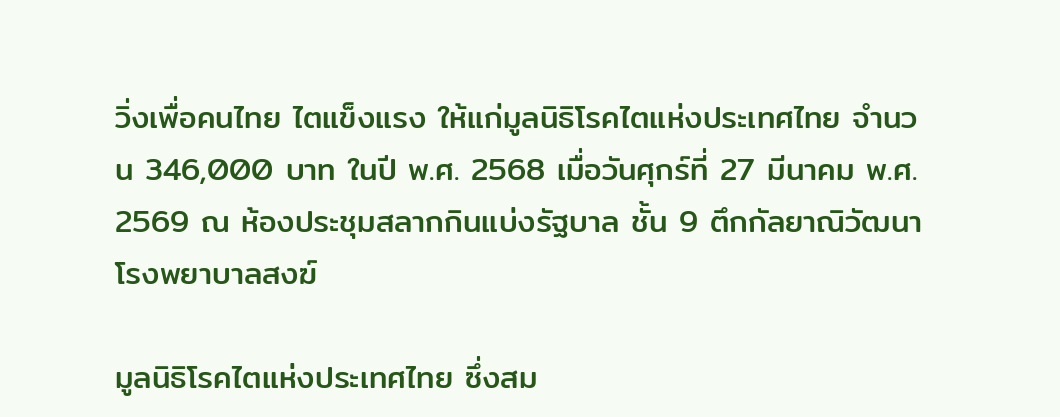วิ่งเพื่อคนไทย ไตแข็งแรง ให้แก่มูลนิธิโรคไตแห่งประเทศไทย จำนวน 346,000 บาท ในปี พ.ศ. 2568 เมื่อวันศุกร์ที่ 27 มีนาคม พ.ศ. 2569 ณ ห้องประชุมสลากกินแบ่งรัฐบาล ชั้น 9 ตึกกัลยาณิวัฒนา โรงพยาบาลสงฆ์

มูลนิธิโรคไตแห่งประเทศไทย ซึ่งสม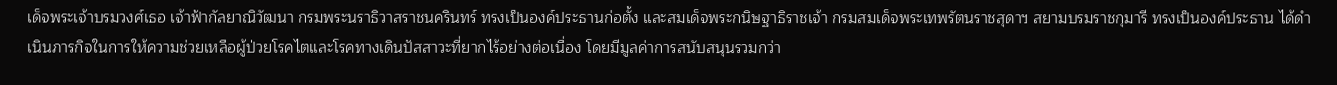เด็จพระเจ้าบรมวงศ์เธอ เจ้าฟ้ากัลยาณิวัฒนา กรมพระนราธิวาสราชนครินทร์ ทรงเป็นองค์ประธานก่อตั้ง และสมเด็จพระกนิษฐาธิราชเจ้า กรมสมเด็จพระเทพรัตนราชสุดาฯ สยามบรมราชกุมารี ทรงเป็นองค์ประธาน ได้ดำเนินภารกิจในการให้ความช่วยเหลือผู้ป่วยโรคไตและโรคทางเดินปัสสาวะที่ยากไร้อย่างต่อเนื่อง โดยมีมูลค่าการสนับสนุนรวมกว่า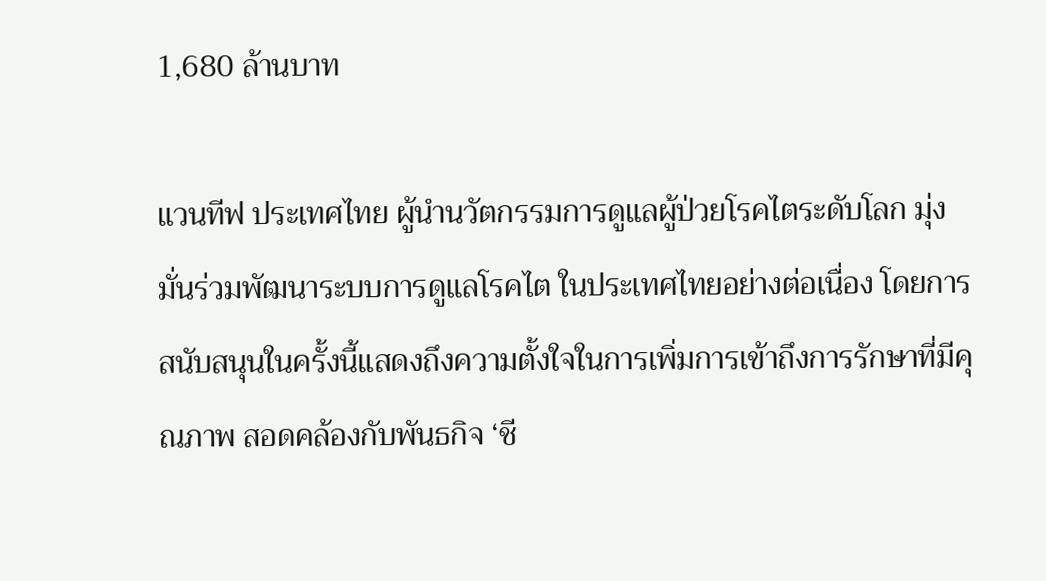1,680 ล้านบาท

แวนทีฟ ประเทศไทย ผู้นำนวัตกรรมการดูแลผู้ป่วยโรคไตระดับโลก มุ่งมั่นร่วมพัฒนาระบบการดูแลโรคไต ในประเทศไทยอย่างต่อเนื่อง โดยการสนับสนุนในครั้งนี้แสดงถึงความตั้งใจในการเพิ่มการเข้าถึงการรักษาที่มีคุณภาพ สอดคล้องกับพันธกิจ ‘ชี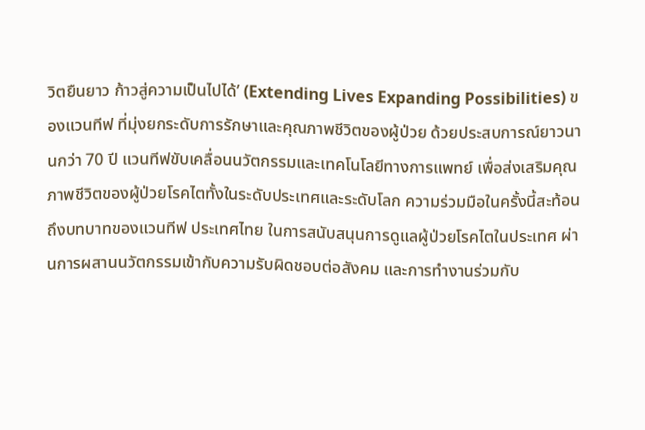วิตยืนยาว ก้าวสู่ความเป็นไปได้’ (Extending Lives Expanding Possibilities) ของแวนทีฟ ที่มุ่งยกระดับการรักษาและคุณภาพชีวิตของผู้ป่วย ด้วยประสบการณ์ยาวนานกว่า 70 ปี แวนทีฟขับเคลื่อนนวัตกรรมและเทคโนโลยีทางการแพทย์ เพื่อส่งเสริมคุณภาพชีวิตของผู้ป่วยโรคไตทั้งในระดับประเทศและระดับโลก ความร่วมมือในครั้งนี้สะท้อนถึงบทบาทของแวนทีฟ ประเทศไทย ในการสนับสนุนการดูแลผู้ป่วยโรคไตในประเทศ ผ่านการผสานนวัตกรรมเข้ากับความรับผิดชอบต่อสังคม และการทำงานร่วมกับ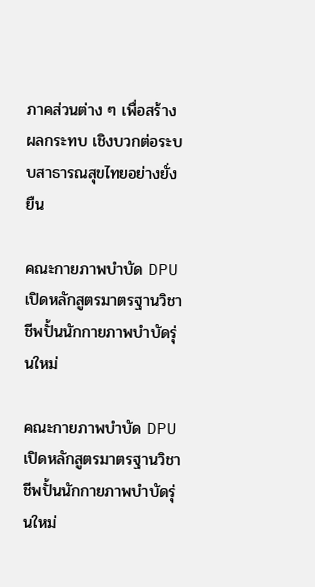ภาคส่วนต่าง ๆ เพื่อสร้างผลกระทบ เชิงบวกต่อระบบสาธารณสุขไทยอย่างยั่งยืน

คณะกายภาพบำบัด DPU เปิดหลักสูตรมาตรฐานวิชาชีพปั้นนักกายภาพบำบัดรุ่นใหม่

คณะกายภาพบำบัด DPU เปิดหลักสูตรมาตรฐานวิชาชีพปั้นนักกายภาพบำบัดรุ่นใหม่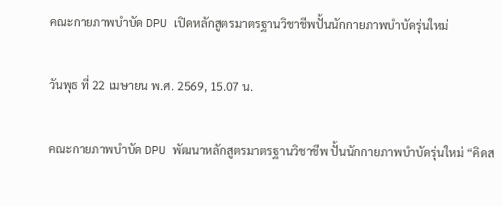คณะกายภาพบำบัด DPU เปิดหลักสูตรมาตรฐานวิชาชีพปั้นนักกายภาพบำบัดรุ่นใหม่

วันพุธ ที่ 22 เมษายน พ.ศ. 2569, 15.07 น.

คณะกายภาพบำบัด DPU พัฒนาหลักสูตรมาตรฐานวิชาชีพ ปั้นนักกายภาพบำบัดรุ่นใหม่ “คิดส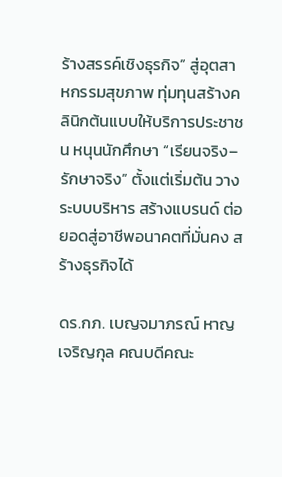ร้างสรรค์เชิงธุรกิจ” สู่อุตสาหกรรมสุขภาพ ทุ่มทุนสร้างคลินิกต้นแบบให้บริการประชาชน หนุนนักศึกษา “เรียนจริง–รักษาจริง” ตั้งแต่เริ่มต้น วางระบบบริหาร สร้างแบรนด์ ต่อยอดสู่อาชีพอนาคตที่มั่นคง สร้างธุรกิจได้

ดร.กภ. เบญจมาภรณ์ หาญเจริญกุล คณบดีคณะ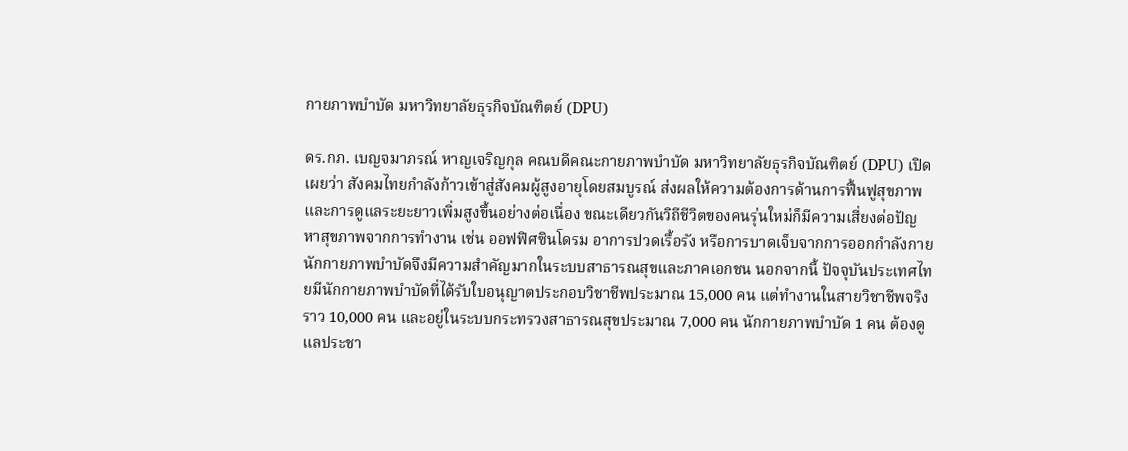กายภาพบำบัด มหาวิทยาลัยธุรกิจบัณฑิตย์ (DPU)

ดร.กภ. เบญจมาภรณ์ หาญเจริญกุล คณบดีคณะกายภาพบำบัด มหาวิทยาลัยธุรกิจบัณฑิตย์ (DPU) เปิดเผยว่า สังคมไทยกำลังก้าวเข้าสู่สังคมผู้สูงอายุโดยสมบูรณ์ ส่งผลให้ความต้องการด้านการฟื้นฟูสุขภาพและการดูแลระยะยาวเพิ่มสูงขึ้นอย่างต่อเนื่อง ขณะเดียวกันวิถีชีวิตของคนรุ่นใหม่ก็มีความเสี่ยงต่อปัญหาสุขภาพจากการทำงาน เช่น ออฟฟิศซินโดรม อาการปวดเรื้อรัง หรือการบาดเจ็บจากการออกกำลังกาย นักกายภาพบำบัดจึงมีความสำคัญมากในระบบสาธารณสุขและภาคเอกชน นอกจากนี้ ปัจจุบันประเทศไทยมีนักกายภาพบำบัดที่ได้รับใบอนุญาตประกอบวิชาชีพประมาณ 15,000 คน แต่ทำงานในสายวิชาชีพจริงราว 10,000 คน และอยู่ในระบบกระทรวงสาธารณสุขประมาณ 7,000 คน นักกายภาพบำบัด 1 คน ต้องดูแลประชา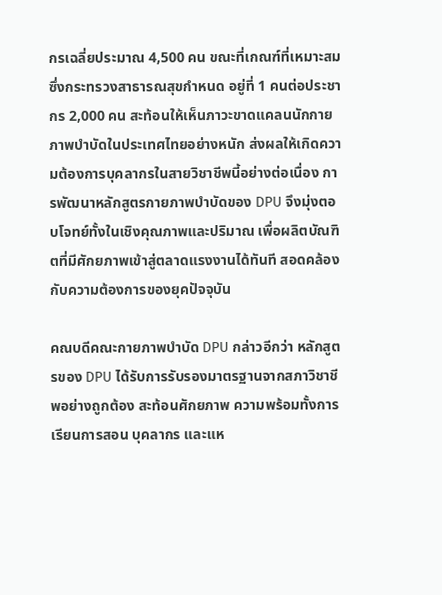กรเฉลี่ยประมาณ 4,500 คน ขณะที่เกณฑ์ที่เหมาะสมซึ่งกระทรวงสาธารณสุขกำหนด อยู่ที่ 1 คนต่อประชากร 2,000 คน สะท้อนให้เห็นภาวะขาดแคลนนักกายภาพบำบัดในประเทศไทยอย่างหนัก ส่งผลให้เกิดความต้องการบุคลากรในสายวิชาชีพนี้อย่างต่อเนื่อง การพัฒนาหลักสูตรกายภาพบำบัดของ DPU จึงมุ่งตอบโจทย์ทั้งในเชิงคุณภาพและปริมาณ เพื่อผลิตบัณฑิตที่มีศักยภาพเข้าสู่ตลาดแรงงานได้ทันที สอดคล้องกับความต้องการของยุคปัจจุบัน

คณบดีคณะกายภาพบำบัด DPU กล่าวอีกว่า หลักสูตรของ DPU ได้รับการรับรองมาตรฐานจากสภาวิชาชีพอย่างถูกต้อง สะท้อนศักยภาพ ความพร้อมทั้งการเรียนการสอน บุคลากร และแห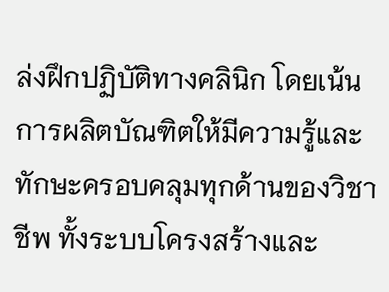ล่งฝึกปฏิบัติทางคลินิก โดยเน้นการผลิตบัณฑิตให้มีความรู้และทักษะครอบคลุมทุกด้านของวิชาชีพ ทั้งระบบโครงสร้างและ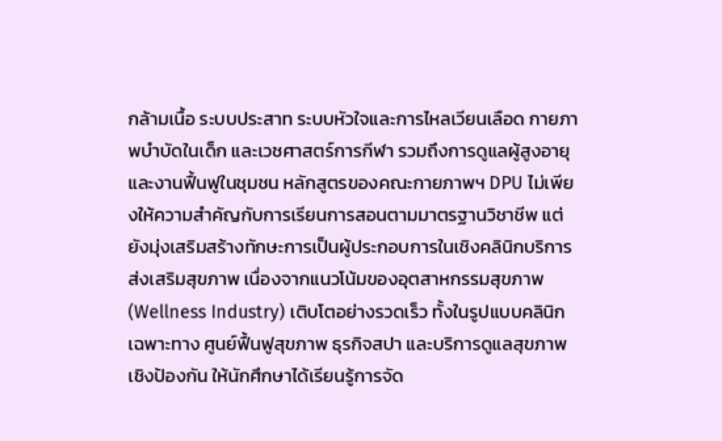กล้ามเนื้อ ระบบประสาท ระบบหัวใจและการไหลเวียนเลือด กายภาพบำบัดในเด็ก และเวชศาสตร์การกีฬา รวมถึงการดูแลผู้สูงอายุและงานฟื้นฟูในชุมชน หลักสูตรของคณะกายภาพฯ DPU ไม่เพียงให้ความสำคัญกับการเรียนการสอนตามมาตรฐานวิชาชีพ แต่ยังมุ่งเสริมสร้างทักษะการเป็นผู้ประกอบการในเชิงคลินิกบริการส่งเสริมสุขภาพ เนื่องจากแนวโน้มของอุตสาหกรรมสุขภาพ (Wellness Industry) เติบโตอย่างรวดเร็ว ทั้งในรูปแบบคลินิกเฉพาะทาง ศูนย์ฟื้นฟูสุขภาพ ธุรกิจสปา และบริการดูแลสุขภาพเชิงป้องกัน ให้นักศึกษาได้เรียนรู้การจัด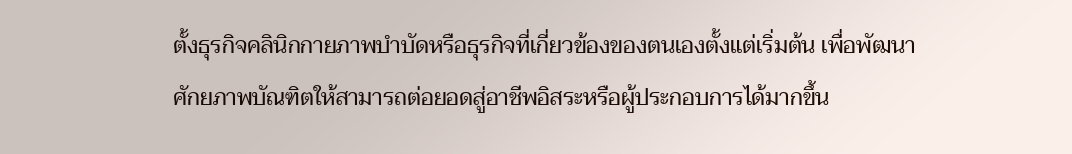ตั้งธุรกิจคลินิกกายภาพบำบัดหรือธุรกิจที่เกี่ยวข้องของตนเองตั้งแต่เริ่มต้น เพื่อพัฒนาศักยภาพบัณฑิตให้สามารถต่อยอดสู่อาชีพอิสระหรือผู้ประกอบการได้มากขึ้น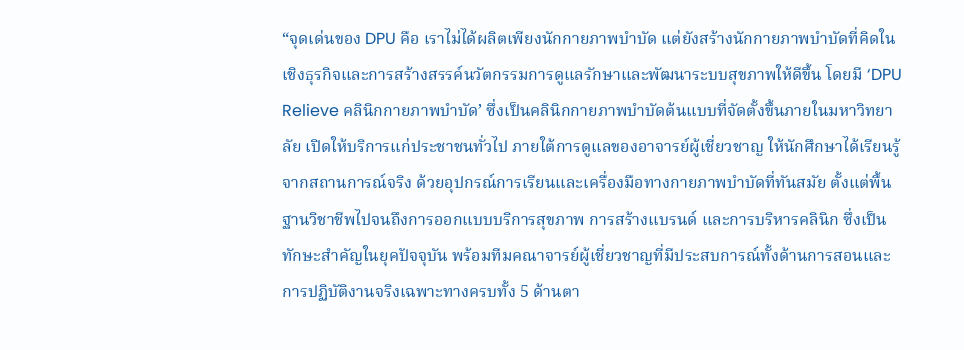“จุดเด่นของ DPU คือ เราไม่ได้ผลิตเพียงนักกายภาพบำบัด แต่ยังสร้างนักกายภาพบำบัดที่คิดในเชิงธุรกิจและการสร้างสรรค์นวัตกรรมการดูแลรักษาและพัฒนาระบบสุขภาพให้ดีขึ้น โดยมี ‘DPU Relieve คลินิกกายภาพบำบัด’ ซึ่งเป็นคลินิกกายภาพบำบัดต้นแบบที่จัดตั้งขึ้นภายในมหาวิทยาลัย เปิดให้บริการแก่ประชาชนทั่วไป ภายใต้การดูแลของอาจารย์ผู้เชี่ยวชาญ ให้นักศึกษาได้เรียนรู้จากสถานการณ์จริง ด้วยอุปกรณ์การเรียนและเครื่องมือทางกายภาพบำบัดที่ทันสมัย ตั้งแต่พื้นฐานวิชาชีพไปจนถึงการออกแบบบริการสุขภาพ การสร้างแบรนด์ และการบริหารคลินิก ซึ่งเป็นทักษะสำคัญในยุคปัจจุบัน พร้อมทีมคณาจารย์ผู้เชี่ยวชาญที่มีประสบการณ์ทั้งด้านการสอนและการปฏิบัติงานจริงเฉพาะทางครบทั้ง 5 ด้านตา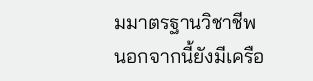มมาตรฐานวิชาชีพ นอกจากนี้ยังมีเครือ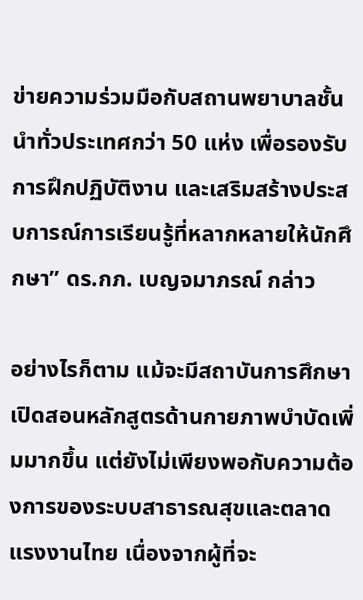ข่ายความร่วมมือกับสถานพยาบาลชั้นนำทั่วประเทศกว่า 50 แห่ง เพื่อรองรับการฝึกปฏิบัติงาน และเสริมสร้างประสบการณ์การเรียนรู้ที่หลากหลายให้นักศึกษา” ดร.กภ. เบญจมาภรณ์ กล่าว

อย่างไรก็ตาม แม้จะมีสถาบันการศึกษาเปิดสอนหลักสูตรด้านกายภาพบำบัดเพิ่มมากขึ้น แต่ยังไม่เพียงพอกับความต้องการของระบบสาธารณสุขและตลาดแรงงานไทย เนื่องจากผู้ที่จะ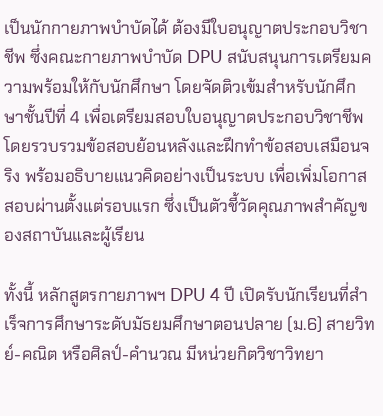เป็นนักกายภาพบำบัดได้ ต้องมีใบอนุญาตประกอบวิชาชีพ ซึ่งคณะกายภาพบำบัด DPU สนับสนุนการเตรียมความพร้อมให้กับนักศึกษา โดยจัดติวเข้มสำหรับนักศึกษาชั้นปีที่ 4 เพื่อเตรียมสอบใบอนุญาตประกอบวิชาชีพ โดยรวบรวมข้อสอบย้อนหลังและฝึกทำข้อสอบเสมือนจริง พร้อมอธิบายแนวคิดอย่างเป็นระบบ เพื่อเพิ่มโอกาสสอบผ่านตั้งแต่รอบแรก ซึ่งเป็นตัวชี้วัดคุณภาพสำคัญของสถาบันและผู้เรียน

ทั้งนี้ หลักสูตรกายภาพฯ DPU 4 ปี เปิดรับนักเรียนที่สำเร็จการศึกษาระดับมัธยมศึกษาตอนปลาย (ม.6) สายวิทย์-คณิต หรือศิลป์-คำนวณ มีหน่วยกิตวิชาวิทยา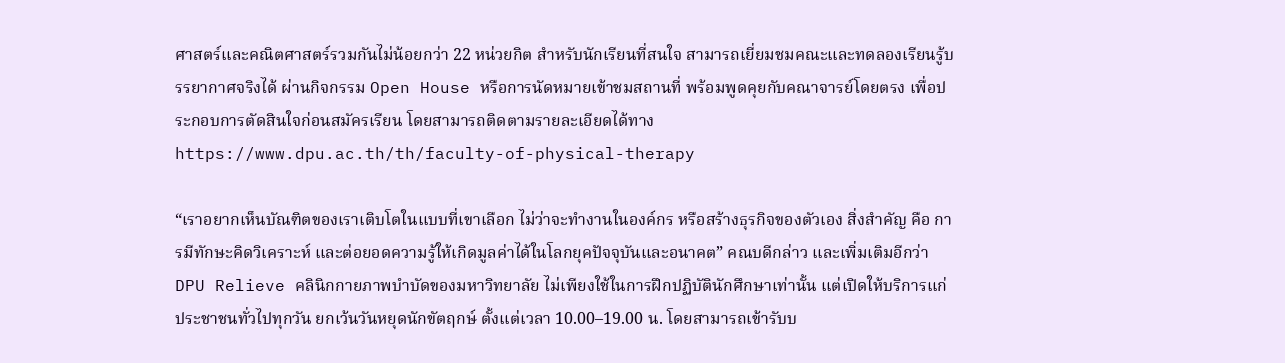ศาสตร์และคณิตศาสตร์รวมกันไม่น้อยกว่า 22 หน่วยกิต สำหรับนักเรียนที่สนใจ สามารถเยี่ยมชมคณะและทดลองเรียนรู้บรรยากาศจริงได้ ผ่านกิจกรรม Open House หรือการนัดหมายเข้าชมสถานที่ พร้อมพูดคุยกับคณาจารย์โดยตรง เพื่อประกอบการตัดสินใจก่อนสมัครเรียน โดยสามารถติดตามรายละเอียดได้ทาง https://www.dpu.ac.th/th/faculty-of-physical-therapy

“เราอยากเห็นบัณฑิตของเราเติบโตในแบบที่เขาเลือก ไม่ว่าจะทำงานในองค์กร หรือสร้างธุรกิจของตัวเอง สิ่งสำคัญ คือ การมีทักษะคิดวิเคราะห์ และต่อยอดความรู้ให้เกิดมูลค่าได้ในโลกยุคปัจจุบันและอนาคต” คณบดีกล่าว และเพิ่มเติมอีกว่า DPU Relieve คลินิกกายภาพบำบัดของมหาวิทยาลัย ไม่เพียงใช้ในการฝึกปฏิบัตินักศึกษาเท่านั้น แต่เปิดให้บริการแก่ประชาชนทั่วไปทุกวัน ยกเว้นวันหยุดนักขัตฤกษ์ ตั้งแต่เวลา 10.00–19.00 น. โดยสามารถเข้ารับบ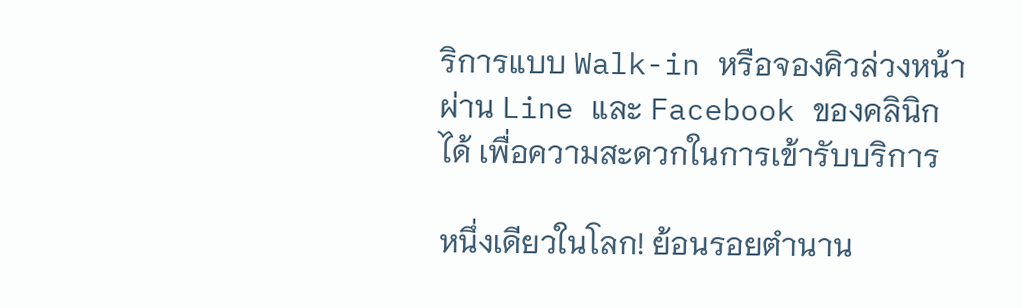ริการแบบ Walk-in หรือจองคิวล่วงหน้าผ่าน Line และ Facebook ของคลินิกได้ เพื่อความสะดวกในการเข้ารับบริการ

หนึ่งเดียวในโลก! ย้อนรอยตำนาน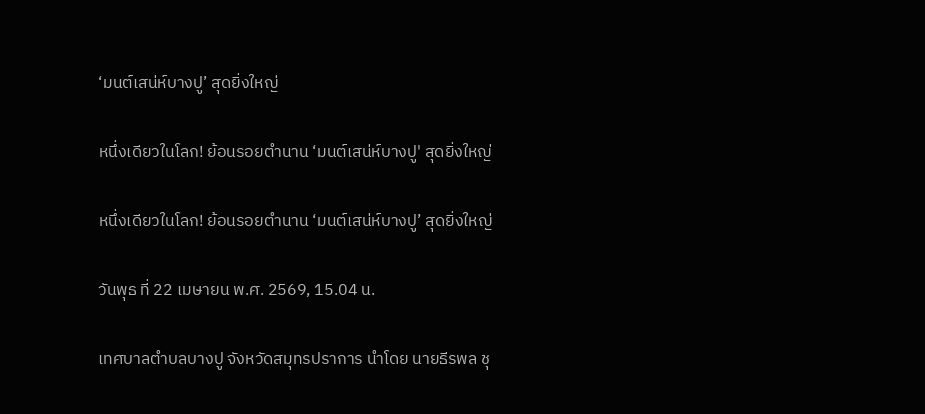‘มนต์เสน่ห์บางปู’ สุดยิ่งใหญ่

หนึ่งเดียวในโลก! ย้อนรอยตำนาน ‘มนต์เสน่ห์บางปู' สุดยิ่งใหญ่

หนึ่งเดียวในโลก! ย้อนรอยตำนาน ‘มนต์เสน่ห์บางปู’ สุดยิ่งใหญ่

วันพุธ ที่ 22 เมษายน พ.ศ. 2569, 15.04 น.

เทศบาลตำบลบางปู จังหวัดสมุทรปราการ นำโดย นายธีรพล ชุ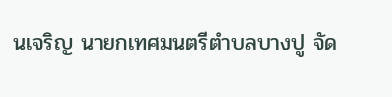นเจริญ นายกเทศมนตรีตำบลบางปู จัด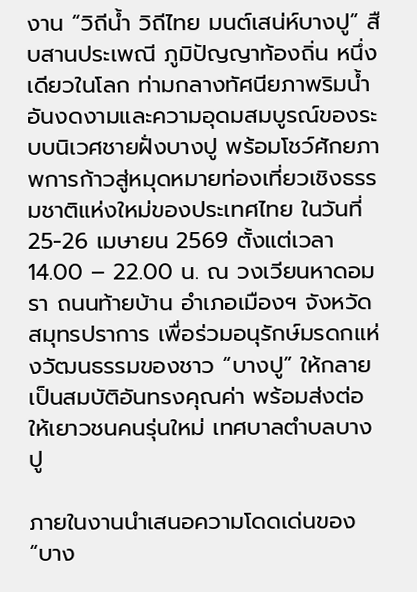งาน “วิถีน้ำ วิถีไทย มนต์เสน่ห์บางปู” สืบสานประเพณี ภูมิปัญญาท้องถิ่น หนึ่งเดียวในโลก ท่ามกลางทัศนียภาพริมน้ำอันงดงามและความอุดมสมบูรณ์ของระบบนิเวศชายฝั่งบางปู พร้อมโชว์ศักยภาพการก้าวสู่หมุดหมายท่องเที่ยวเชิงธรรมชาติแห่งใหม่ของประเทศไทย ในวันที่ 25-26 เมษายน 2569 ตั้งแต่เวลา 14.00 – 22.00 น. ณ วงเวียนหาดอมรา ถนนท้ายบ้าน อำเภอเมืองฯ จังหวัดสมุทรปราการ เพื่อร่วมอนุรักษ์มรดกแห่งวัฒนธรรมของชาว “บางปู” ให้กลายเป็นสมบัติอันทรงคุณค่า พร้อมส่งต่อให้เยาวชนคนรุ่นใหม่ เทศบาลตำบลบางปู

ภายในงานนำเสนอความโดดเด่นของ “บาง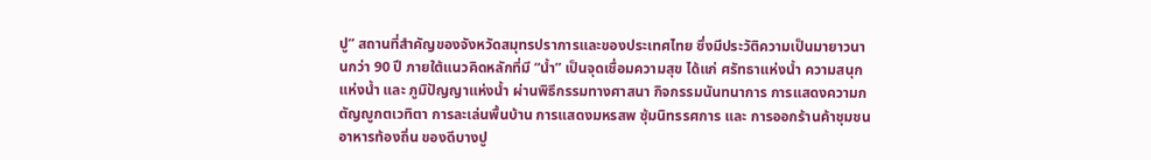ปู” สถานที่สำคัญของจังหวัดสมุทรปราการและของประเทศไทย ซึ่งมีประวัติความเป็นมายาวนานกว่า 90 ปี ภายใต้แนวคิดหลักที่มี “น้ำ” เป็นจุดเชื่อมความสุข ได้แก่ ศรัทธาแห่งน้ำ ความสนุกแห่งน้ำ และ ภูมิปัญญาแห่งน้ำ ผ่านพิธีกรรมทางศาสนา กิจกรรมนันทนาการ การแสดงความกตัญญูกตเวทิตา การละเล่นพื้นบ้าน การแสดงมหรสพ ซุ้มนิทรรศการ และ การออกร้านค้าชุมชน อาหารท้องถิ่น ของดีบางปู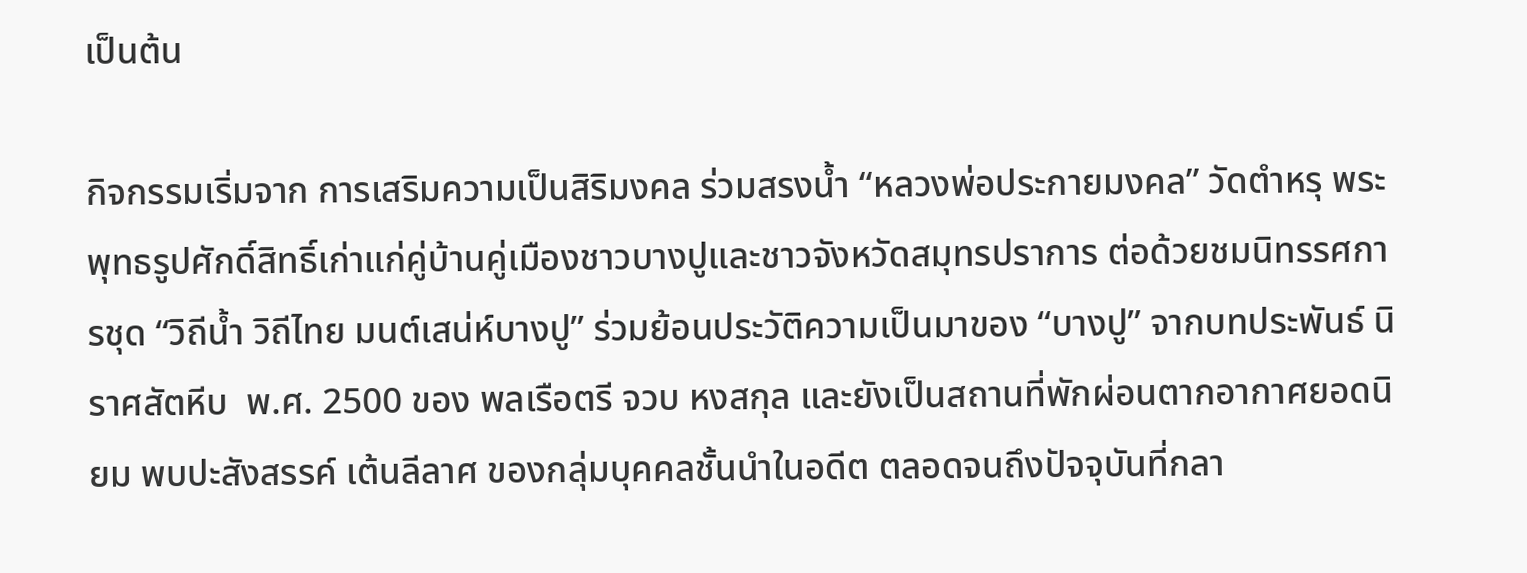เป็นต้น

กิจกรรมเริ่มจาก การเสริมความเป็นสิริมงคล ร่วมสรงน้ำ “หลวงพ่อประกายมงคล” วัดตำหรุ พระพุทธรูปศักดิ์สิทธิ์เก่าแก่คู่บ้านคู่เมืองชาวบางปูและชาวจังหวัดสมุทรปราการ ต่อด้วยชมนิทรรศการชุด “วิถีน้ำ วิถีไทย มนต์เสน่ห์บางปู” ร่วมย้อนประวัติความเป็นมาของ “บางปู” จากบทประพันธ์ นิราศสัตหีบ  พ.ศ. 2500 ของ พลเรือตรี จวบ หงสกุล และยังเป็นสถานที่พักผ่อนตากอากาศยอดนิยม พบปะสังสรรค์ เต้นลีลาศ ของกลุ่มบุคคลชั้นนำในอดีต ตลอดจนถึงปัจจุบันที่กลา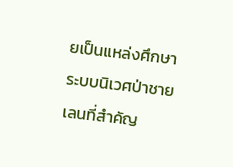ยเป็นแหล่งศึกษาระบบนิเวศป่าชายเลนที่สำคัญ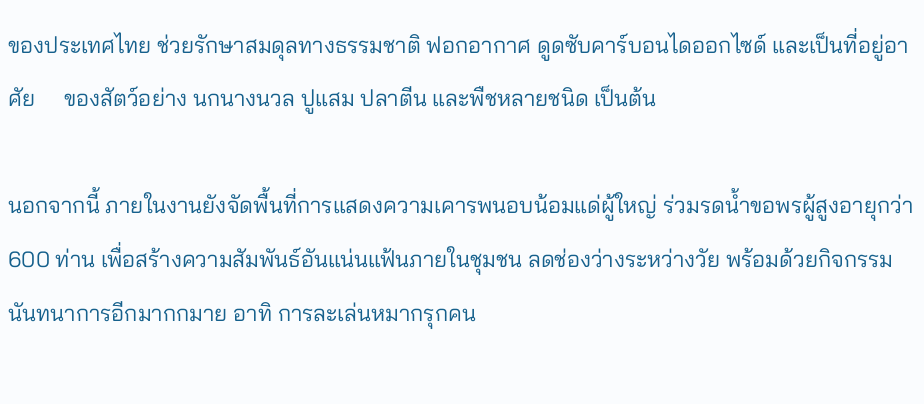ของประเทศไทย ช่วยรักษาสมดุลทางธรรมชาติ ฟอกอากาศ ดูดซับคาร์บอนไดออกไซด์ และเป็นที่อยู่อาศัย     ของสัตว์อย่าง นกนางนวล ปูแสม ปลาตีน และพืชหลายชนิด เป็นต้น

นอกจากนี้ ภายในงานยังจัดพื้นที่การแสดงความเคารพนอบน้อมแด่ผู้ใหญ่ ร่วมรดน้ำขอพรผู้สูงอายุกว่า 600 ท่าน เพื่อสร้างความสัมพันธ์อันแน่นแฟ้นภายในชุมชน ลดช่องว่างระหว่างวัย พร้อมด้วยกิจกรรมนันทนาการอีกมากกมาย อาทิ การละเล่นหมากรุกคน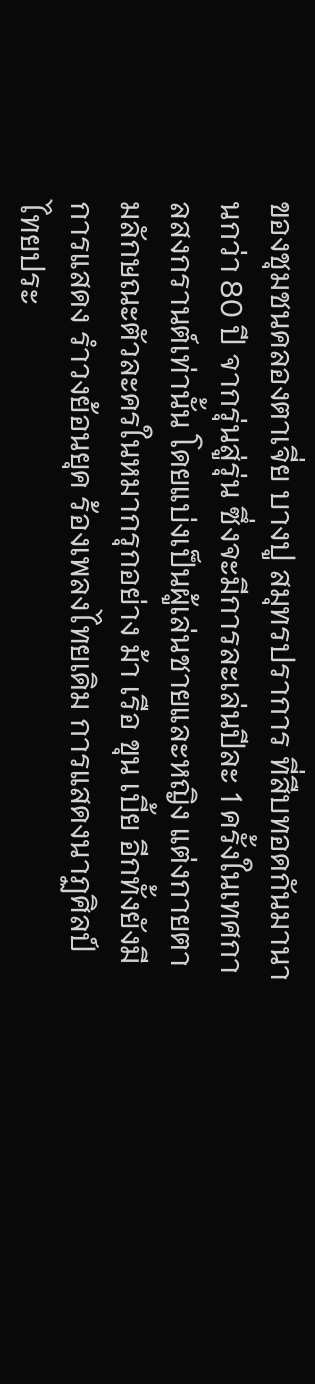ของชุมชนคลองตาเจี่ย บางปู สมุทรปราการ ที่สืบทอดกันมานานกว่า 80 ปี จากรุ่นสู่รุ่น ซึ่งจะมีการละเล่นปีละ 1 ครั้งในเทศกาลสงกรานต์เท่านั้น โดยแบ่งเป็นผู้เล่นชายและหญิง แต่งกายตามลักษณะตัวละครในหมากรุกอย่าง ม้า เรือ ขุน เบี้ย อีกทั้งยังมีการแสดง รำวงย้อนยุค ร้องเพลงไทยเดิม การแสดงนาฏศิลป์ไทยประ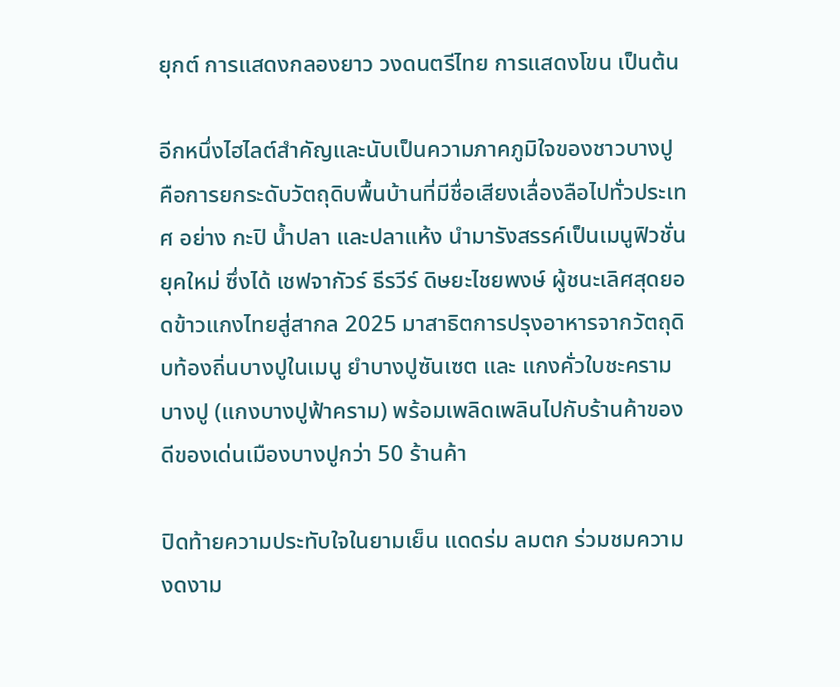ยุกต์ การแสดงกลองยาว วงดนตรีไทย การแสดงโขน เป็นต้น

อีกหนึ่งไฮไลต์สำคัญและนับเป็นความภาคภูมิใจของชาวบางปู คือการยกระดับวัตถุดิบพื้นบ้านที่มีชื่อเสียงเลื่องลือไปทั่วประเทศ อย่าง กะปิ น้ำปลา และปลาแห้ง นำมารังสรรค์เป็นเมนูฟิวชั่นยุคใหม่ ซึ่งได้ เชฟจากัวร์ ธีรวีร์ ดิษยะไชยพงษ์ ผู้ชนะเลิศสุดยอดข้าวแกงไทยสู่สากล 2025 มาสาธิตการปรุงอาหารจากวัตถุดิบท้องถิ่นบางปูในเมนู ยำบางปูซันเซต และ แกงคั่วใบชะครามบางปู (แกงบางปูฟ้าคราม) พร้อมเพลิดเพลินไปกับร้านค้าของดีของเด่นเมืองบางปูกว่า 50 ร้านค้า

ปิดท้ายความประทับใจในยามเย็น แดดร่ม ลมตก ร่วมชมความงดงาม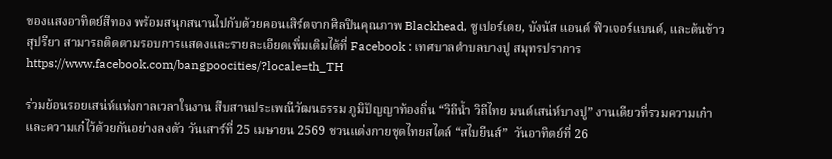ของแสงอาทิตย์สีทอง พร้อมสนุกสนานไปกับด้วยคอนเสิร์ตจากศิลปินคุณภาพ Blackhead, ซูเปอร์เตย, บังนัส แอนด์ ฟิวเจอร์แบนด์, และต้นข้าว สุปรียา สามารถติดตามรอบการแสดงและรายละเอียดเพิ่มเติมได้ที่ Facebook : เทศบาลตำบลบางปู สมุทรปราการ https://www.facebook.com/bangpoocities/?locale=th_TH

ร่วมย้อนรอยเสน่ห์แห่งกาลเวลาในงาน สืบสานประเพณีวัฒนธรรม ภูมิปัญญาท้องถิ่น “วิถีน้ำ วิถีไทย มนต์เสน่ห์บางปู” งานเดียวที่รวมความเก๋าและความเก๋ไว้ด้วยกันอย่างลงตัว วันเสาร์ที่ 25 เมษายน 2569 ชวนแต่งกายชุดไทยสไตล์ “สไบยีนส์”  วันอาทิตย์ที่ 26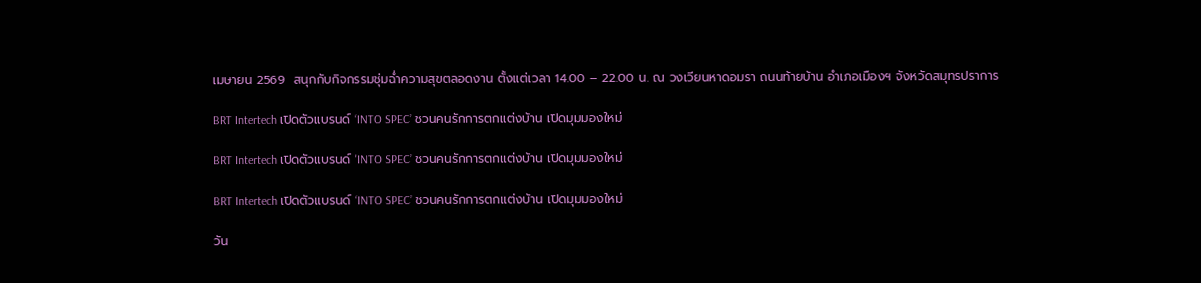เมษายน 2569  สนุกกับกิจกรรมชุ่มฉ่ำความสุขตลอดงาน ตั้งแต่เวลา 14.00 – 22.00 น. ณ วงเวียนหาดอมรา ถนนท้ายบ้าน อำเภอเมืองฯ จังหวัดสมุทรปราการ

BRT Intertech เปิดตัวแบรนด์ ‘INTO SPEC’ ชวนคนรักการตกแต่งบ้าน เปิดมุมมองใหม่

BRT Intertech เปิดตัวแบรนด์ 'INTO SPEC’ ชวนคนรักการตกแต่งบ้าน เปิดมุมมองใหม่

BRT Intertech เปิดตัวแบรนด์ ‘INTO SPEC’ ชวนคนรักการตกแต่งบ้าน เปิดมุมมองใหม่

วัน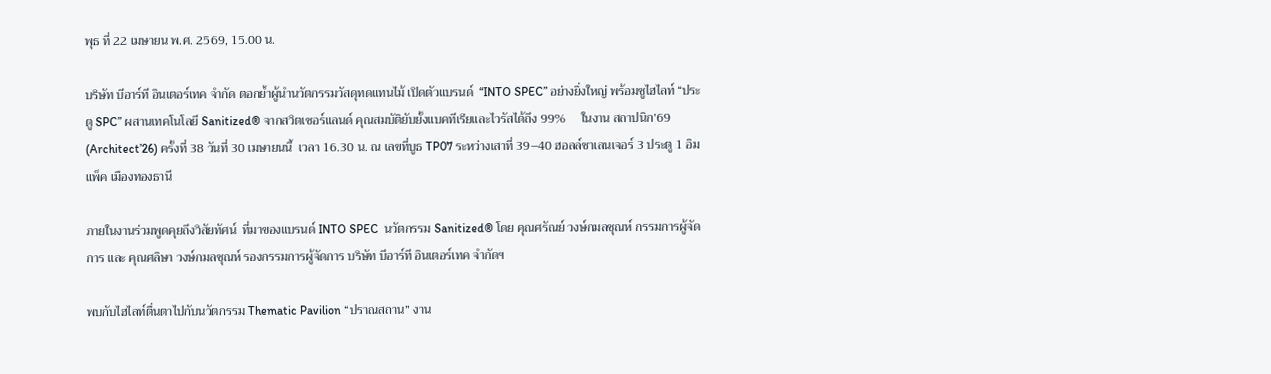พุธ ที่ 22 เมษายน พ.ศ. 2569, 15.00 น.

บริษัท บีอาร์ที อินเตอร์เทค จำกัด ตอกย้ำผู้นำนวัตกรรมวัสดุทดแทนไม้ เปิดตัวแบรนด์  “INTO SPEC” อย่างยิ่งใหญ่ พร้อมชูไฮไลท์ “ประตู SPC” ผสานเทคโนโลยี Sanitized® จากสวิตเซอร์แลนด์ คุณสมบัติยับยั้งแบคทีเรียและไวรัสได้ถึง 99%     ในงาน สถาปนิก’69 (Architect’26) ครั้งที่ 38 วันที่ 30 เมษายนนี้  เวลา 16.30 น. ณ เลขที่บูธ TP07 ระหว่างเสาที่ 39–40 ฮอลล์ชาเลนเจอร์ 3 ประตู 1 อิมแพ็ค เมืองทองธานี

ภายในงานร่วมพูดคุยถึงวิสัยทัศน์  ที่มาของแบรนด์ INTO SPEC  นวัตกรรม Sanitized® โดย คุณศรัณย์ วงษ์กมลชุณห์ กรรมการผู้จัดการ และ คุณศลิษา วงษ์กมลชุณห์ รองกรรมการผู้จัดการ บริษัท บีอาร์ที อินเตอร์เทค จำกัดฯ

พบกับไฮไลท์ตื่นตาไปกับนวัตกรรม Thematic Pavilion “ปราณสถาน” งาน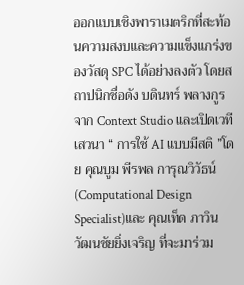ออกแบบเชิงพาราเมตริกที่สะท้อนความสงบและความแข็งแกร่งของวัสดุ SPC ได้อย่างลงตัว โดยสถาปนิกชื่อดัง บดินทร์ พลางกูร จาก Context Studio และเปิดเวทีเสวนา “ การใช้ AI แบบมีสติ ”โดย คุณบูม พีรพล การุณวิวัธน์ (Computational Design Specialist)และ คุณเท็ด ภาวิน วัฒนชัยยิ่งเจริญ ที่จะมาร่วม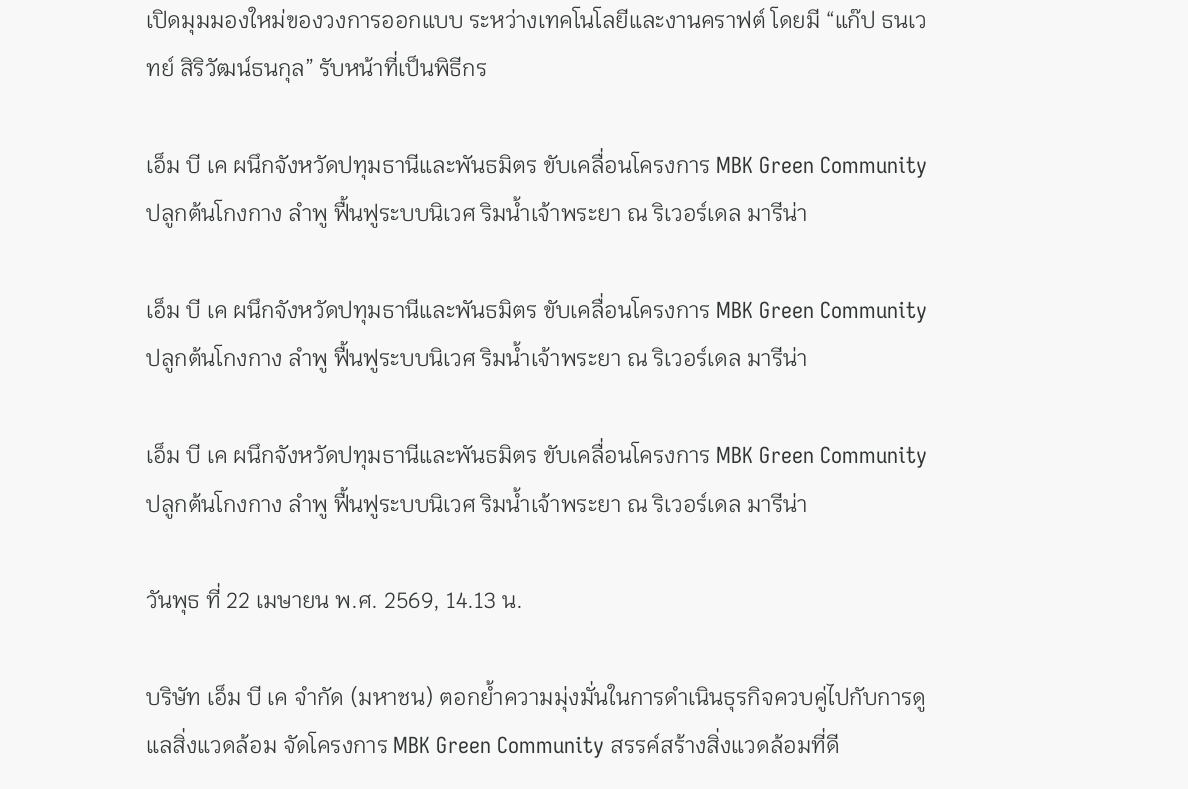เปิดมุมมองใหม่ของวงการออกแบบ ระหว่างเทคโนโลยีและงานคราฟต์ โดยมี “แก๊ป ธนเวทย์ สิริวัฒน์ธนกุล” รับหน้าที่เป็นพิธีกร

เอ็ม บี เค ผนึกจังหวัดปทุมธานีและพันธมิตร ขับเคลื่อนโครงการ MBK Green Community ปลูกต้นโกงกาง ลำพู ฟื้นฟูระบบนิเวศ ริมน้ำเจ้าพระยา ณ ริเวอร์เดล มารีน่า

เอ็ม บี เค ผนึกจังหวัดปทุมธานีและพันธมิตร ขับเคลื่อนโครงการ MBK Green Community ปลูกต้นโกงกาง ลำพู ฟื้นฟูระบบนิเวศ ริมน้ำเจ้าพระยา ณ ริเวอร์เดล มารีน่า

เอ็ม บี เค ผนึกจังหวัดปทุมธานีและพันธมิตร ขับเคลื่อนโครงการ MBK Green Community ปลูกต้นโกงกาง ลำพู ฟื้นฟูระบบนิเวศ ริมน้ำเจ้าพระยา ณ ริเวอร์เดล มารีน่า

วันพุธ ที่ 22 เมษายน พ.ศ. 2569, 14.13 น.

บริษัท เอ็ม บี เค จำกัด (มหาชน) ตอกย้ำความมุ่งมั่นในการดำเนินธุรกิจควบคู่ไปกับการดูแลสิ่งแวดล้อม จัดโครงการ MBK Green Community สรรค์สร้างสิ่งแวดล้อมที่ดี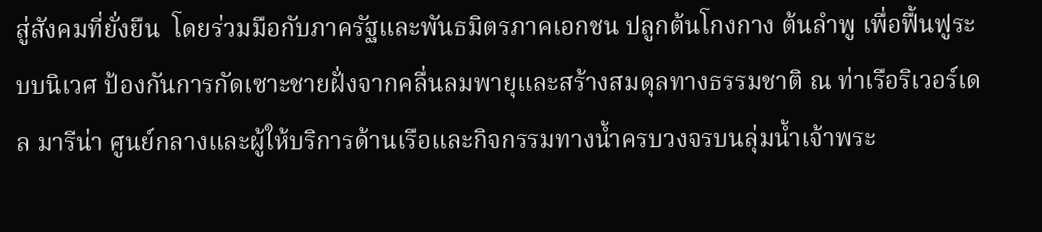สู่สังคมที่ยั่งยืน  โดยร่วมมือกับภาครัฐและพันธมิตรภาคเอกชน ปลูกต้นโกงกาง ต้นลำพู เพื่อฟื้นฟูระบบนิเวศ ป้องกันการกัดเซาะชายฝั่งจากคลื่นลมพายุและสร้างสมดุลทางธรรมชาติ ณ ท่าเรือริเวอร์เดล มารีน่า ศูนย์กลางและผู้ให้บริการด้านเรือและกิจกรรมทางน้ำครบวงจรบนลุ่มน้ำเจ้าพระ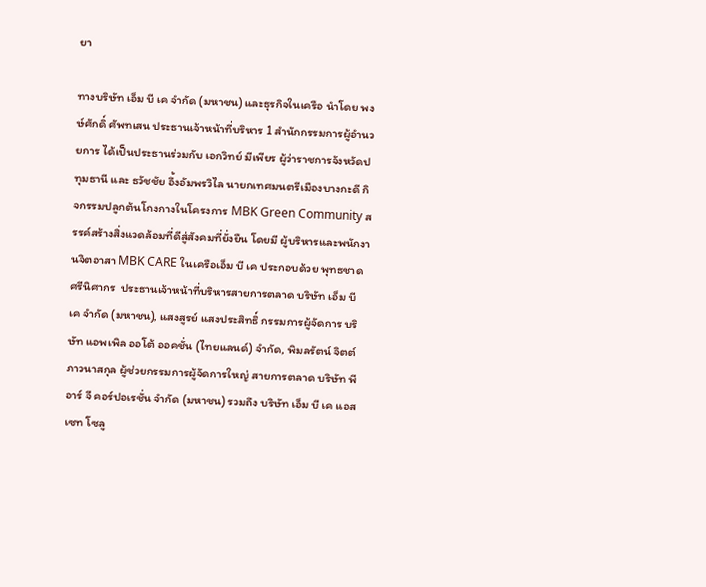ยา

ทางบริษัท เอ็ม บี เค จำกัด (มหาชน) และธุรกิจในเครือ นำโดย พงษ์ศักดิ์ ศัพทเสน ประธานเจ้าหน้าที่บริหาร 1 สำนักกรรมการผู้อำนวยการ ได้เป็นประธานร่วมกับ เอกวิทย์ มีเพียร ผู้ว่าราชการจังหวัดปทุมธานี และ ธวัชชัย อึ้งอัมพรวิไล นายกเทศมนตรีเมืองบางกะดี กิจกรรมปลูกต้นโกงกางในโครงการ MBK Green Community สรรค์สร้างสิ่งแวดล้อมที่ดีสู่สังคมที่ยั่งยืน โดยมี ผู้บริหารและพนักงานจิตอาสา MBK CARE ในเครือเอ็ม บี เค ประกอบด้วย พุทธชาด ศรีนิศากร  ประธานเจ้าหน้าที่บริหารสายการตลาด บริษัท เอ็ม บี เค จำกัด (มหาชน), แสงสูรย์ แสงประสิทธิ์ กรรมการผู้จัดการ บริษัท แอพเพิล ออโต้ ออคชั่น (ไทยแลนด์) จำกัด, พิมลรัตน์ จิตต์ภาวนาสกุล ผู้ช่วยกรรมการผู้จัดการใหญ่ สายการตลาด บริษัท พี อาร์ จี คอร์ปอเรชั่น จำกัด (มหาชน) รวมถึง บริษัท เอ็ม บี เค แอสเซท โซลู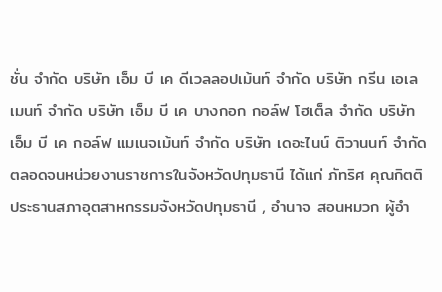ชั่น จำกัด บริษัท เอ็ม บี เค ดีเวลลอปเม้นท์ จำกัด บริษัท กรีน เอเลเมนท์ จำกัด บริษัท เอ็ม บี เค บางกอก กอล์ฟ โฮเต็ล จำกัด บริษัท เอ็ม บี เค กอล์ฟ แมเนจเม้นท์ จำกัด บริษัท เดอะไนน์ ติวานนท์ จำกัด ตลอดจนหน่วยงานราชการในจังหวัดปทุมธานี ได้แก่ ภัทริศ คุณกิตติ ประธานสภาอุตสาหกรรมจังหวัดปทุมธานี , อำนาจ สอนหมวก ผู้อำ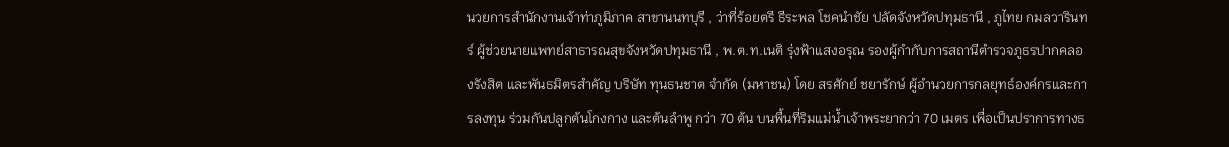นวยการสำนักงานเจ้าท่าภูมิภาค สาขานนทบุรี , ว่าที่ร้อยตรี ธีระพล โชคนำชัย ปลัดจังหวัดปทุมธานี , ภูไทย กมลวารินทร์ ผู้ช่วยนายแพทย์สาธารณสุขจังหวัดปทุมธานี , พ.ต.ท.เนติ รุ่งฟ้าแสงอรุณ รองผู้กำกับการสถานีตำรวจภูธรปากคลองรังสิต และพันธมิตรสำคัญ บริษัท ทุนธนชาต จำกัด (มหาชน) โดย สรศักย์ ชยารักษ์ ผู้อำนวยการกลยุทธ์องค์กรและการลงทุน ร่วมกันปลูกต้นโกงกาง และต้นลำพู กว่า 70 ต้น บนพื้นที่ริมแม่น้ำเจ้าพระยากว่า 70 เมตร เพื่อเป็นปราการทางธ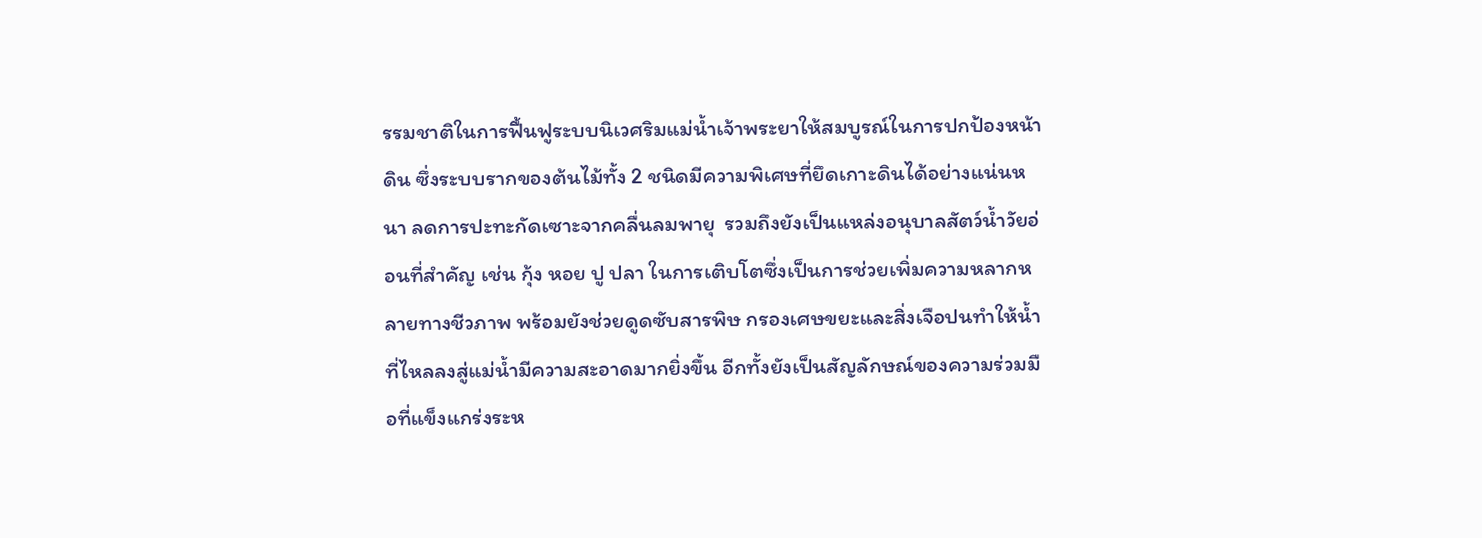รรมชาติในการฟื้นฟูระบบนิเวศริมแม่น้ำเจ้าพระยาให้สมบูรณ์ในการปกป้องหน้าดิน ซึ่งระบบรากของต้นไม้ทั้ง 2 ชนิดมีความพิเศษที่ยึดเกาะดินได้อย่างแน่นหนา ลดการปะทะกัดเซาะจากคลื่นลมพายุ  รวมถึงยังเป็นแหล่งอนุบาลสัตว์น้ำวัยอ่อนที่สำคัญ เช่น กุ้ง หอย ปู ปลา ในการเติบโตซึ่งเป็นการช่วยเพิ่มความหลากหลายทางชีวภาพ พร้อมยังช่วยดูดซับสารพิษ กรองเศษขยะและสิ่งเจือปนทำให้น้ำที่ไหลลงสู่แม่น้ำมีความสะอาดมากยิ่งขึ้น อีกทั้งยังเป็นสัญลักษณ์ของความร่วมมือที่แข็งแกร่งระห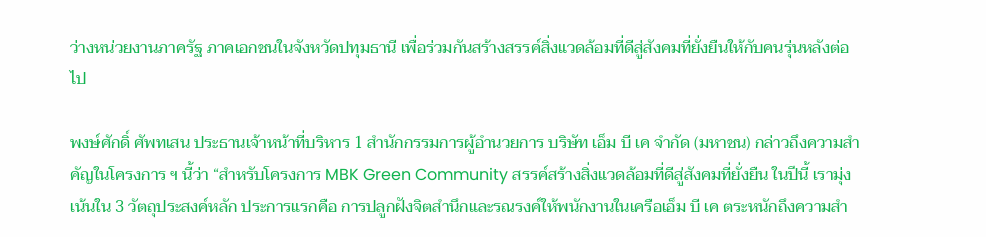ว่างหน่วยงานภาครัฐ ภาคเอกชนในจังหวัดปทุมธานี เพื่อร่วมกันสร้างสรรค์สิ่งแวดล้อมที่ดีสู่สังคมที่ยั่งยืนให้กับคนรุ่นหลังต่อไป

พงษ์ศักดิ์ ศัพทเสน ประธานเจ้าหน้าที่บริหาร 1 สำนักกรรมการผู้อำนวยการ บริษัท เอ็ม บี เค จำกัด (มหาชน) กล่าวถึงความสำคัญในโครงการ ฯ นี้ว่า “สำหรับโครงการ MBK Green Community สรรค์สร้างสิ่งแวดล้อมที่ดีสู่สังคมที่ยั่งยืน ในปีนี้ เรามุ่งเน้นใน 3 วัตถุประสงค์หลัก ประการแรกคือ การปลูกฝังจิตสำนึกและรณรงค์ให้พนักงานในเครือเอ็ม บี เค ตระหนักถึงความสำ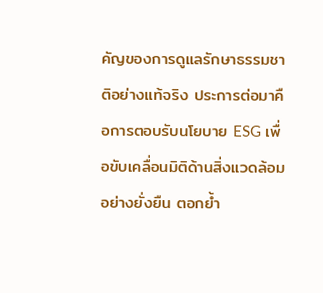คัญของการดูแลรักษาธรรมชาติอย่างแท้จริง ประการต่อมาคือการตอบรับนโยบาย ESG เพื่อขับเคลื่อนมิติด้านสิ่งแวดล้อมอย่างยั่งยืน ตอกย้ำ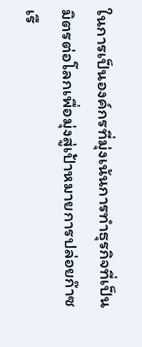ในการเป็นองค์กรที่มุ่งเน้นการทำธุรกิจที่เป็นมิตรต่อโลกเพื่อมุ่งสู่เป้าหมายการปล่อยก๊าซเรื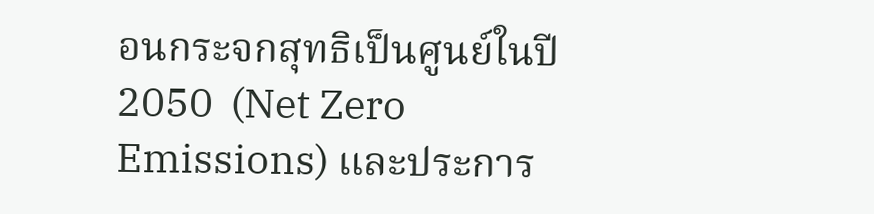อนกระจกสุทธิเป็นศูนย์ในปี 2050  (Net Zero Emissions) และประการ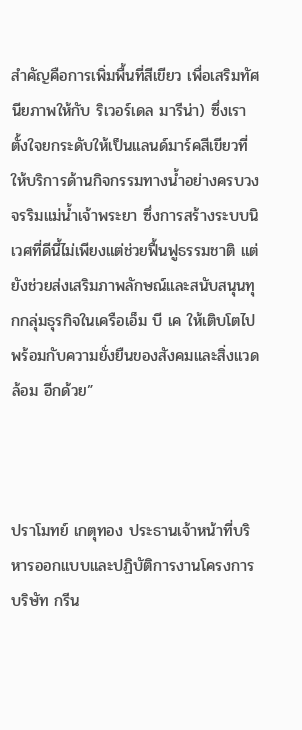สำคัญคือการเพิ่มพื้นที่สีเขียว เพื่อเสริมทัศนียภาพให้กับ ริเวอร์เดล มารีน่า) ซึ่งเราตั้งใจยกระดับให้เป็นแลนด์มาร์คสีเขียวที่ให้บริการด้านกิจกรรมทางน้ำอย่างครบวงจรริมแม่น้ำเจ้าพระยา ซึ่งการสร้างระบบนิเวศที่ดีนี้ไม่เพียงแต่ช่วยฟื้นฟูธรรมชาติ แต่ยังช่วยส่งเสริมภาพลักษณ์และสนับสนุนทุกกลุ่มธุรกิจในเครือเอ็ม บี เค ให้เติบโตไปพร้อมกับความยั่งยืนของสังคมและสิ่งแวดล้อม อีกด้วย”



ปราโมทย์ เกตุทอง ประธานเจ้าหน้าที่บริหารออกแบบและปฏิบัติการงานโครงการ บริษัท กรีน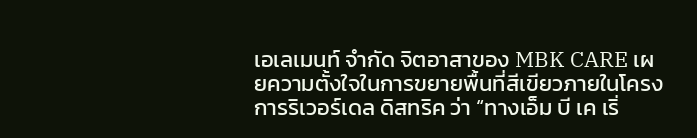เอเลเมนท์ จำกัด จิตอาสาของ MBK CARE เผยความตั้งใจในการขยายพื้นที่สีเขียวภายในโครงการริเวอร์เดล ดิสทริค ว่า “ทางเอ็ม บี เค เริ่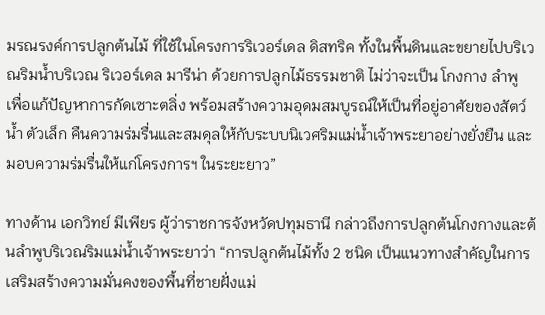มรณรงค์การปลูกต้นไม้ ที่ใช้ในโครงการริเวอร์เดล ดิสทริค ทั้งในพื้นดินและขยายไปบริเวณริมน้ำบริเวณ ริเวอร์เดล มารีน่า ด้วยการปลูกไม้ธรรมชาติ ไม่ว่าจะเป็น โกงกาง ลำพู เพื่อแก้ปัญหาการกัดเซาะตลิ่ง พร้อมสร้างความอุดมสมบูรณ์ให้เป็นที่อยู่อาศัยของสัตว์น้ำ ตัวเล็ก คืนความร่มรื่นและสมดุลให้กับระบบนิเวศริมแม่น้ำเจ้าพระยาอย่างยั่งยืน และมอบความร่มรื่นให้แก่โครงการฯ ในระยะยาว”

ทางด้าน เอกวิทย์ มีเพียร ผู้ว่าราชการจังหวัดปทุมธานี กล่าวถึงการปลูกต้นโกงกางและต้นลำพูบริเวณริมแม่น้ำเจ้าพระยาว่า “การปลูกต้นไม้ทั้ง 2 ชนิด เป็นแนวทางสำคัญในการเสริมสร้างความมั่นคงของพื้นที่ชายฝั่งแม่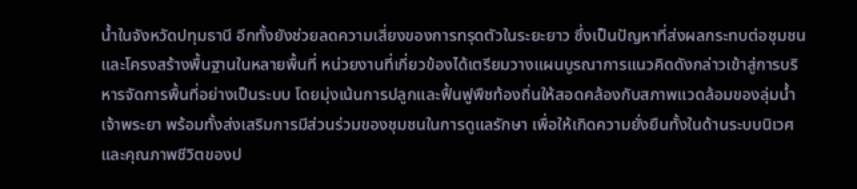น้ำในจังหวัดปทุมธานี อีกทั้งยังช่วยลดความเสี่ยงของการทรุดตัวในระยะยาว ซึ่งเป็นปัญหาที่ส่งผลกระทบต่อชุมชนและโครงสร้างพื้นฐานในหลายพื้นที่ หน่วยงานที่เกี่ยวข้องได้เตรียมวางแผนบูรณาการแนวคิดดังกล่าวเข้าสู่การบริหารจัดการพื้นที่อย่างเป็นระบบ โดยมุ่งเน้นการปลูกและฟื้นฟูพืชท้องถิ่นให้สอดคล้องกับสภาพแวดล้อมของลุ่มน้ำเจ้าพระยา พร้อมทั้งส่งเสริมการมีส่วนร่วมของชุมชนในการดูแลรักษา เพื่อให้เกิดความยั่งยืนทั้งในด้านระบบนิเวศและคุณภาพชีวิตของป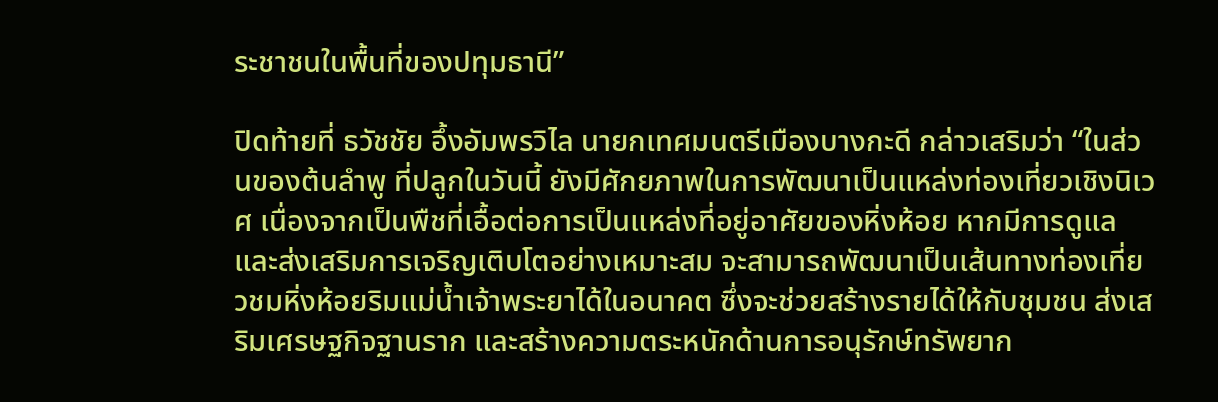ระชาชนในพื้นที่ของปทุมธานี”

ปิดท้ายที่ ธวัชชัย อึ้งอัมพรวิไล นายกเทศมนตรีเมืองบางกะดี กล่าวเสริมว่า “ในส่วนของต้นลำพู ที่ปลูกในวันนี้ ยังมีศักยภาพในการพัฒนาเป็นแหล่งท่องเที่ยวเชิงนิเวศ เนื่องจากเป็นพืชที่เอื้อต่อการเป็นแหล่งที่อยู่อาศัยของหิ่งห้อย หากมีการดูแลและส่งเสริมการเจริญเติบโตอย่างเหมาะสม จะสามารถพัฒนาเป็นเส้นทางท่องเที่ยวชมหิ่งห้อยริมแม่น้ำเจ้าพระยาได้ในอนาคต ซึ่งจะช่วยสร้างรายได้ให้กับชุมชน ส่งเสริมเศรษฐกิจฐานราก และสร้างความตระหนักด้านการอนุรักษ์ทรัพยาก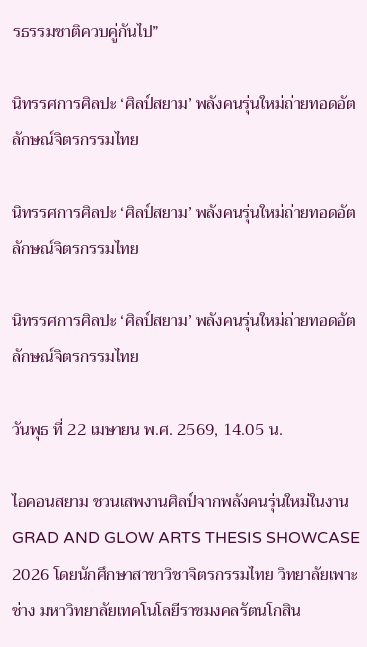รธรรมชาติควบคู่กันไป”

นิทรรศการศิลปะ ‘ศิลป์สยาม’ พลังคนรุ่นใหม่ถ่ายทอดอัตลักษณ์จิตรกรรมไทย

นิทรรศการศิลปะ ‘ศิลป์สยาม’ พลังคนรุ่นใหม่ถ่ายทอดอัตลักษณ์จิตรกรรมไทย

นิทรรศการศิลปะ ‘ศิลป์สยาม’ พลังคนรุ่นใหม่ถ่ายทอดอัตลักษณ์จิตรกรรมไทย

วันพุธ ที่ 22 เมษายน พ.ศ. 2569, 14.05 น.

ไอคอนสยาม ชวนเสพงานศิลป์จากพลังคนรุ่นใหม่ในงาน GRAD AND GLOW ARTS THESIS SHOWCASE 2026 โดยนักศึกษาสาขาวิชาจิตรกรรมไทย วิทยาลัยเพาะช่าง มหาวิทยาลัยเทคโนโลยีราชมงคลรัตนโกสิน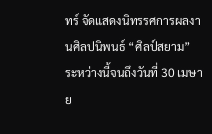ทร์ จัดแสดงนิทรรศการผลงานศิลปนิพนธ์ “ศิลป์สยาม”  ระหว่างนี้จนถึงวันที่ 30 เมษาย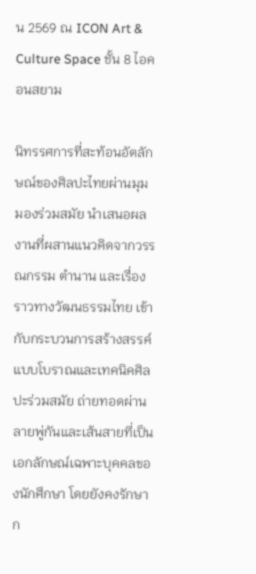น 2569 ณ ICON Art & Culture Space ชั้น 8 ไอคอนสยาม

นิทรรศการที่สะท้อนอัตลักษณ์ของศิลปะไทยผ่านมุมมองร่วมสมัย นำเสนอผลงานที่ผสานแนวคิดจากวรรณกรรม ตำนาน และเรื่องราวทางวัฒนธรรมไทย เข้ากับกระบวนการสร้างสรรค์แบบโบราณและเทคนิคศิลปะร่วมสมัย ถ่ายทอดผ่านลายพู่กันและเส้นสายที่เป็นเอกลักษณ์เฉพาะบุคคลของนักศึกษา โดยยังคงรักษาก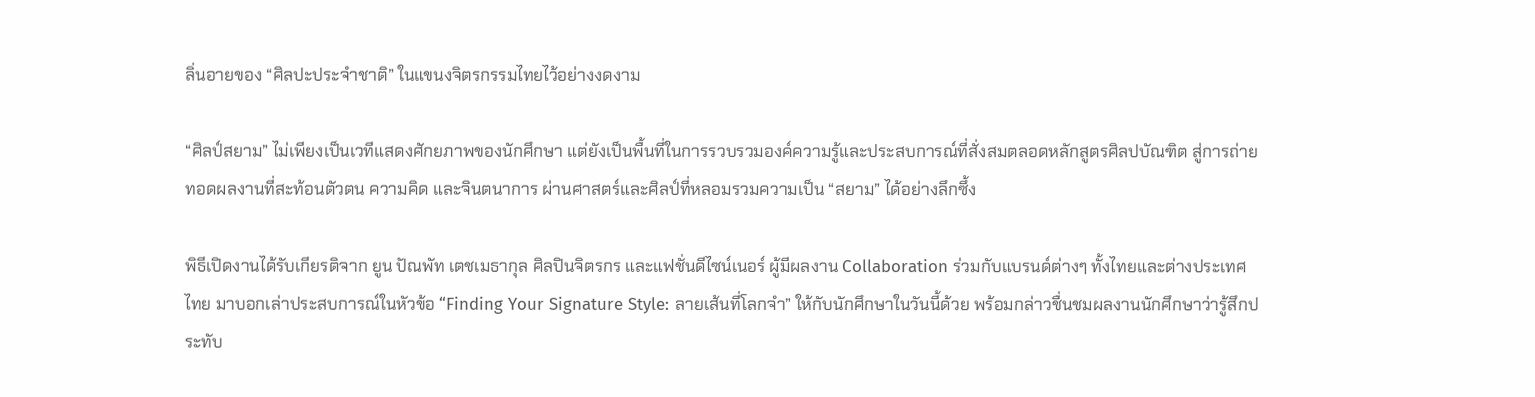ลิ่นอายของ “ศิลปะประจำชาติ” ในแขนงจิตรกรรมไทยไว้อย่างงดงาม

“ศิลป์สยาม” ไม่เพียงเป็นเวทีแสดงศักยภาพของนักศึกษา แต่ยังเป็นพื้นที่ในการรวบรวมองค์ความรู้และประสบการณ์ที่สั่งสมตลอดหลักสูตรศิลปบัณฑิต สู่การถ่ายทอดผลงานที่สะท้อนตัวตน ความคิด และจินตนาการ ผ่านศาสตร์และศิลป์ที่หลอมรวมความเป็น “สยาม” ได้อย่างลึกซึ้ง

พิธีเปิดงานได้รับเกียรติจาก ยูน ปัณพัท เตชเมธากุล ศิลปินจิตรกร และแฟชั่นดีไซน์เนอร์ ผู้มีผลงาน Collaboration ร่วมกับแบรนด์ต่างๆ ทั้งไทยและต่างประเทศไทย มาบอกเล่าประสบการณ์ในหัวข้อ “Finding Your Signature Style: ลายเส้นที่โลกจำ” ให้กับนักศึกษาในวันนี้ด้วย พร้อมกล่าวชื่นชมผลงานนักศึกษาว่ารู้สึกประทับ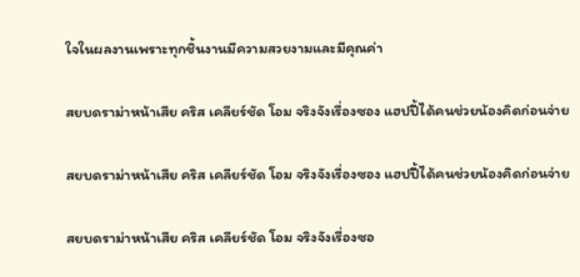ใจในผลงานเพราะทุกชิ้นงานมีความสวยงามและมีคุณค่า

สยบดราม่าหน้าเสีย คริส เคลียร์ชัด โอม จริงจังเรื่องซอง แฮปปี้ได้คนช่วยน้องคิดก่อนจ่าย

สยบดราม่าหน้าเสีย คริส เคลียร์ชัด โอม จริงจังเรื่องซอง แฮปปี้ได้คนช่วยน้องคิดก่อนจ่าย

สยบดราม่าหน้าเสีย คริส เคลียร์ชัด โอม จริงจังเรื่องซอ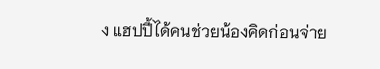ง แฮปปี้ได้คนช่วยน้องคิดก่อนจ่าย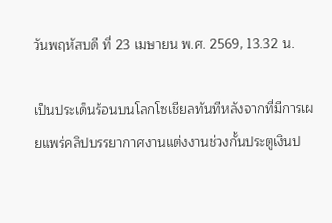วันพฤหัสบดี ที่ 23 เมษายน พ.ศ. 2569, 13.32 น.

เป็นประเด็นร้อนบนโลกโซเชียลทันทีหลังจากที่มีการเผยแพร่คลิปบรรยากาศงานแต่งงานช่วงกั้นประตูเงินป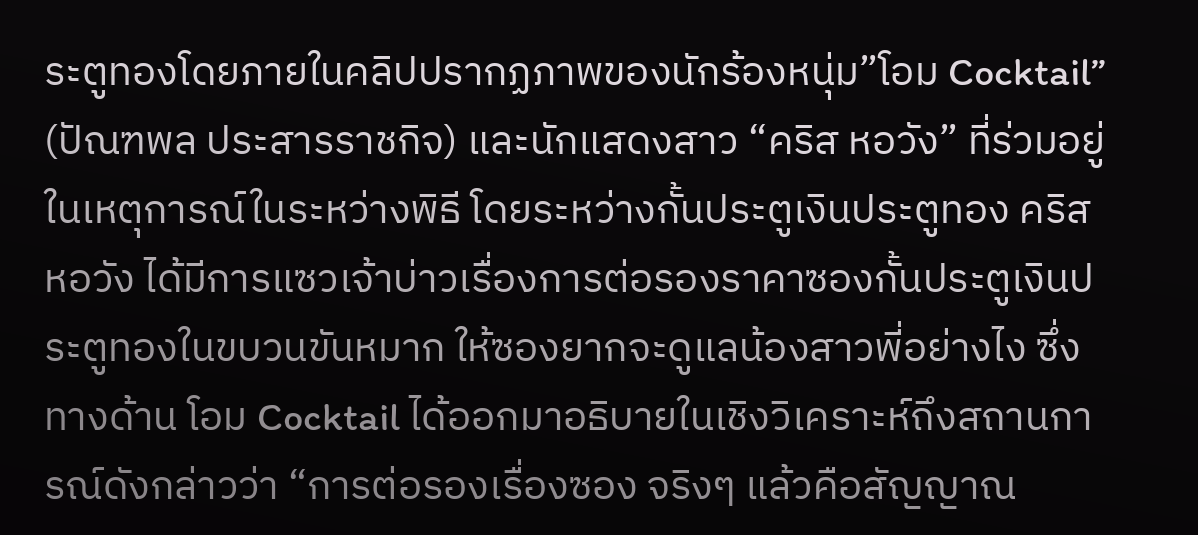ระตูทองโดยภายในคลิปปรากฏภาพของนักร้องหนุ่ม”โอม Cocktail” (ปัณฑพล ประสารราชกิจ) และนักแสดงสาว “คริส หอวัง” ที่ร่วมอยู่ในเหตุการณ์ในระหว่างพิธี โดยระหว่างกั้นประตูเงินประตูทอง คริส หอวัง ได้มีการแซวเจ้าบ่าวเรื่องการต่อรองราคาซองกั้นประตูเงินประตูทองในขบวนขันหมาก ให้ซองยากจะดูแลน้องสาวพี่อย่างไง ซึ่งทางด้าน โอม Cocktail ได้ออกมาอธิบายในเชิงวิเคราะห์ถึงสถานการณ์ดังกล่าวว่า “การต่อรองเรื่องซอง จริงๆ แล้วคือสัญญาณ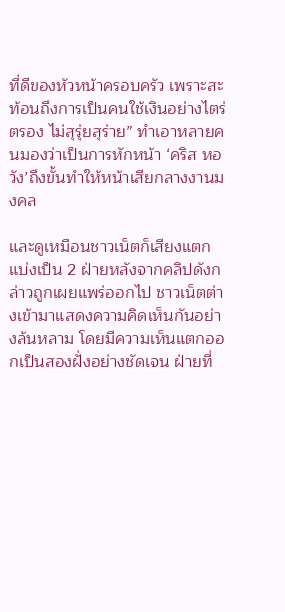ที่ดีของหัวหน้าครอบครัว เพราะสะท้อนถึงการเป็นคนใช้เงินอย่างไตร่ตรอง ไม่สุรุ่ยสุร่าย” ทำเอาหลายคนมองว่าเป็นการหักหน้า ‘คริส หอวัง’ถึงขั้นทำให้หน้าเสียกลางงานมงคล

และดูเหมือนชาวเน็ตก็เสียงแตก แบ่งเป็น 2 ฝ่ายหลังจากคลิปดังกล่าวถูกเผยแพร่ออกไป ชาวเน็ตต่างเข้ามาแสดงความคิดเห็นกันอย่างล้นหลาม โดยมีความเห็นแตกออกเป็นสองฝั่งอย่างชัดเจน ฝ่ายที่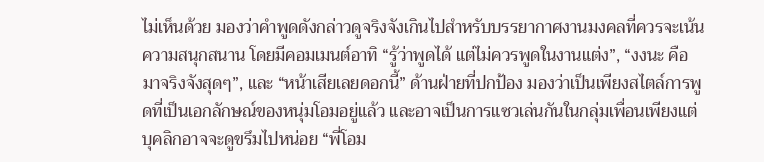ไม่เห็นด้วย มองว่าคำพูดดังกล่าวดูจริงจังเกินไปสำหรับบรรยากาศงานมงคลที่ควรจะเน้นความสนุกสนาน โดยมีคอมเมนต์อาทิ “รู้ว่าพูดได้ แต่ไม่ควรพูดในงานแต่ง”, “งงนะ คือมาจริงจังสุดๆ”, และ “หน้าเสียเลยดอกนี้” ด้านฝ่ายที่ปกป้อง มองว่าเป็นเพียงสไตล์การพูดที่เป็นเอกลักษณ์ของหนุ่มโอมอยู่แล้ว และอาจเป็นการแซวเล่นกันในกลุ่มเพื่อนเพียงแต่บุคลิกอาจจะดูขรึมไปหน่อย “พี่โอม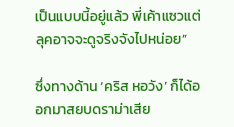เป็นแบบนี้อยู่แล้ว พี่เค้าแซวแต่ลุคอาจจะดูจริงจังไปหน่อย”

ซึ่งทางด้าน ‘คริส หอวัง’ ก็ได้ออกมาสยบดราม่าเสีย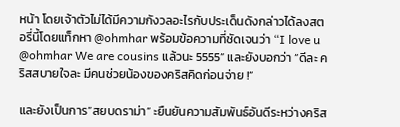หน้า โดยเจ้าตัวไม่ได้มีความกังวลอะไรกับประเด็นดังกล่าวได้ลงสตอรี่นี้โดยแท็กหา @ohmhar พร้อมข้อความที่ชัดเจนว่า “I love u @ohmhar We are cousins แล้วนะ 5555” และยังบอกว่า “ดีละ คริสสบายใจละ มีคนช่วยน้องของคริสคิดก่อนจ่าย !”

และยังเป็นการ”สยบดราม่า” ะยืนยันความสัมพันธ์อันดีระหว่างคริส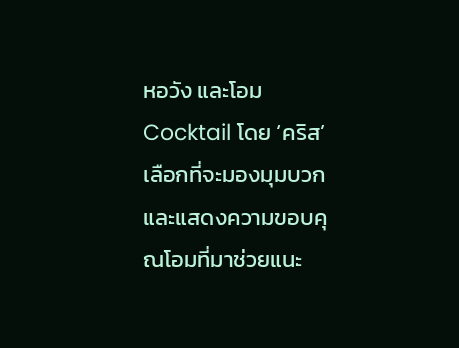หอวัง และโอม Cocktail โดย ‘คริส’เลือกที่จะมองมุมบวกและแสดงความขอบคุณโอมที่มาช่วยแนะ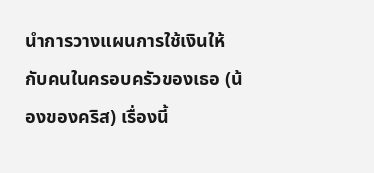นำการวางแผนการใช้เงินให้กับคนในครอบครัวของเธอ (น้องของคริส) เรื่องนี้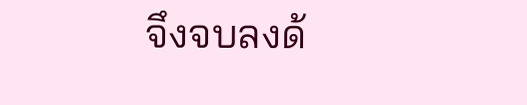จึงจบลงด้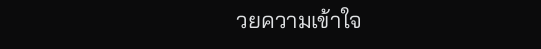วยความเข้าใจ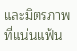และมิตรภาพที่แน่นแฟ้น